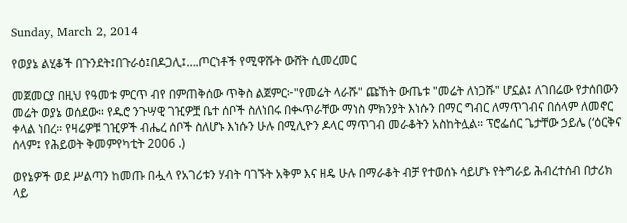Sunday, March 2, 2014

የወያኔ ልሂቆች በጉንደት፤በጉራዕ፤በዶጋሊ፤….ጦርነቶች የሚዋሹት ውሸት ሲመረመር

መጀመርያ በዚህ የዓመቱ ምርጥ ብየ በምጠቅሰው ጥቅስ ልጀምር፦"የመሬት ላራሹ" ጩኸት ውጤቱ "መሬት ለነጋሹ" ሆኗል፤ ለገበሬው የታሰበውን መሬት ወያኔ ወሰደው። የዱሮ ንጉሣዊ ገዢዎቿ ቤተ ሰቦች ስለነበሩ በቊጥራቸው ማነስ ምክንያት እነሱን በማር ግብር ለማጥገብና በሰላም ለመኖር ቀላል ነበረ። የዛሬዎቹ ገዢዎች ብሔረ ሰቦች ስለሆኑ እነሱን ሁሉ በሚሊዮን ዶላር ማጥገብ መራቆትን አስከትሏል። ፕሮፌሰር ጌታቸው ኃይሌ (‘ዕርቅና ሰላም፤ የሕይወት ቅመምየካቲት 2006 .)

ወየኔዎች ወደ ሥልጣን ከመጡ በሗላ የአገሪቱን ሃብት ባገኙት አቅም እና ዘዴ ሁሉ በማራቆት ብቻ የተወሰኑ ሳይሆኑ የትግራይ ሕብረተሰብ በታሪክ ላይ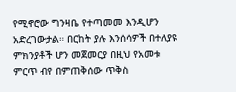የሚኖሮው ግንዛቤ የተጣመመ እንዲሆን አድረገውታል። በርከት ያሉ እንሰሳዎች በተለያዩ ምክንያቶች ሆን መጀመርያ በዚህ የአመቱ ምርጥ ብየ በምጠቅሰው ጥቅስ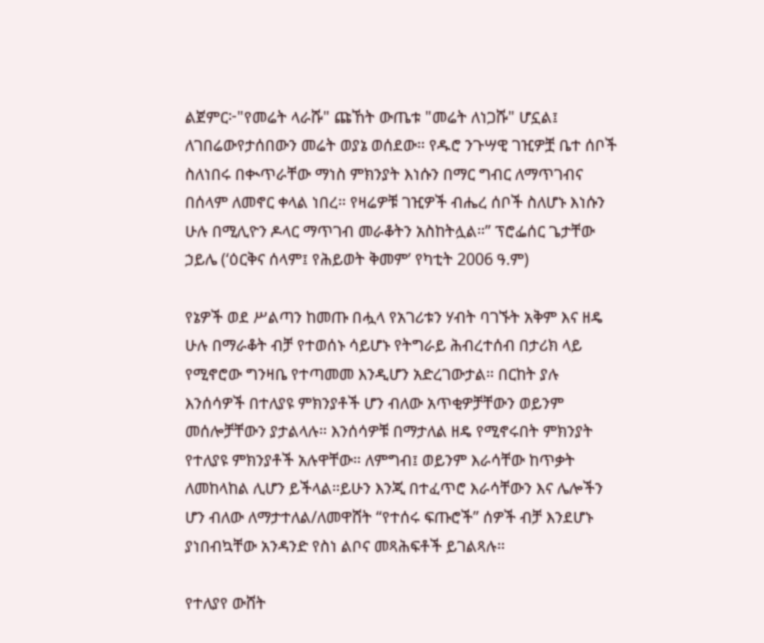ልጀምር፦"የመሬት ላራሹ" ጩኸት ውጤቱ "መሬት ለነጋሹ" ሆኗል፤ ለገበሬውየታሰበውን መሬት ወያኔ ወሰደው። የዱሮ ንጉሣዊ ገዢዎቿ ቤተ ሰቦች ስለነበሩ በቊጥራቸው ማነስ ምክንያት እነሱን በማር ግብር ለማጥገብና በሰላም ለመኖር ቀላል ነበረ። የዛሬዎቹ ገዢዎች ብሔረ ሰቦች ስለሆኑ እነሱን ሁሉ በሚሊዮን ዶላር ማጥገብ መራቆትን አስከትሏል።” ፕሮፌሰር ጌታቸው ኃይሌ (‘ዕርቅና ሰላም፤ የሕይወት ቅመም’ የካቲት 2006 ዓ.ም)

የኔዎች ወደ ሥልጣን ከመጡ በሗላ የአገሪቱን ሃብት ባገኙት አቅም እና ዘዴ ሁሉ በማራቆት ብቻ የተወሰኑ ሳይሆኑ የትግራይ ሕብረተሰብ በታሪክ ላይ የሚኖሮው ግንዛቤ የተጣመመ እንዲሆን አድረገውታል። በርከት ያሉ እንሰሳዎች በተለያዩ ምክንያቶች ሆን ብለው አጥቂዎቻቸውን ወይንም መሰሎቻቸውን ያታልላሉ። እንሰሳዎቹ በማታለል ዘዴ የሚኖሩበት ምክንያት የተለያዩ ምክንያቶች አሉዋቸው። ለምግብ፤ ወይንም እራሳቸው ከጥቃት ለመከላከል ሊሆን ይችላል።ይሁን እንጂ በተፈጥሮ እራሳቸውን እና ሌሎችን ሆን ብለው ለማታተለል/ለመዋሸት “የተሰሩ ፍጡሮች” ሰዎች ብቻ እንደሆኑ ያነበብኳቸው አንዳንድ የስነ ልቦና መጻሕፍቶች ይገልጻሉ።

የተለያየ ውሸት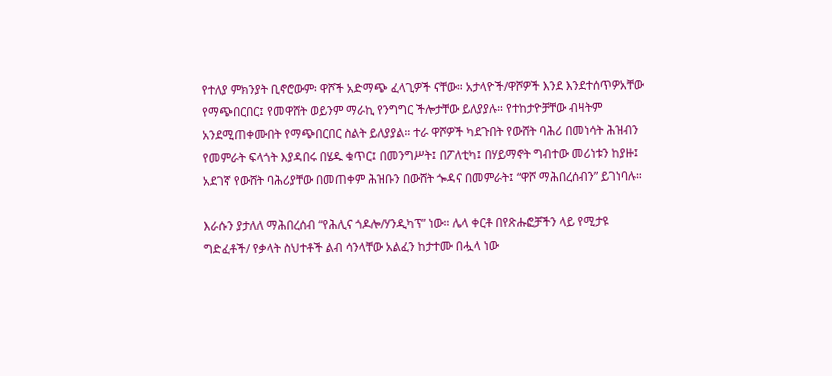የተለያ ምክንያት ቢኖሮውም፡ ዋሾች አድማጭ ፈላጊዎች ናቸው። አታላዮች/ዋሾዎች እንደ እንደተሰጥዎአቸው የማጭበርበር፤ የመዋሸት ወይንም ማራኪ የንግግር ችሎታቸው ይለያያሉ። የተከታዮቻቸው ብዛትም አንደሚጠቀሙበት የማጭበርበር ስልት ይለያያል። ተራ ዋሾዎች ካደጉበት የውሸት ባሕሪ በመነሳት ሕዝብን የመምራት ፍላጎት እያዳበሩ በሄዱ ቁጥር፤ በመንግሥት፤ በፖለቲካ፤ በሃይማኖት ግብተው መሪነቱን ከያዙ፤ አደገኛ የውሸት ባሕሪያቸው በመጠቀም ሕዝቡን በውሸት ጐዳና በመምራት፤ “ዋሾ ማሕበረሰብን” ይገነባሉ።

እራሱን ያታለለ ማሕበረሰብ “የሕሊና ጎዶሎ/ሃንዲካፕ” ነው። ሌላ ቀርቶ በየጽሑፎቻችን ላይ የሚታዩ ግድፈቶች/ የቃላት ስህተቶች ልብ ሳንላቸው አልፈን ከታተሙ በሗላ ነው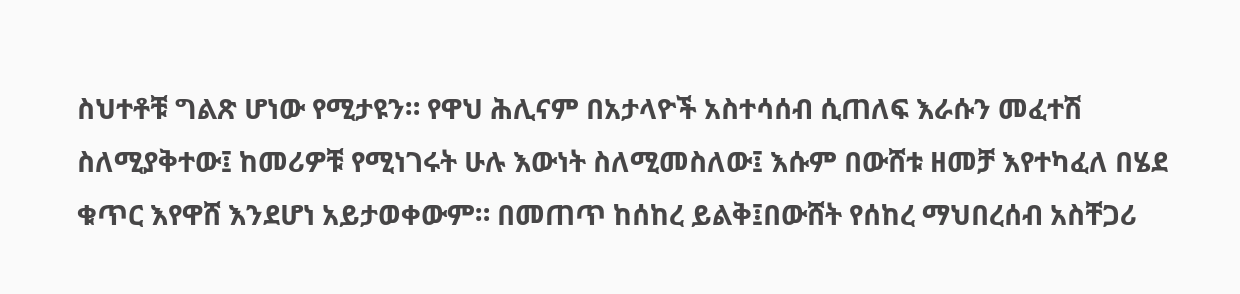ስህተቶቹ ግልጽ ሆነው የሚታዩን። የዋህ ሕሊናም በአታላዮች አስተሳሰብ ሲጠለፍ እራሱን መፈተሽ ስለሚያቅተው፤ ከመሪዎቹ የሚነገሩት ሁሉ እውነት ስለሚመስለው፤ እሱም በውሸቱ ዘመቻ እየተካፈለ በሄደ ቁጥር እየዋሸ እንደሆነ አይታወቀውም። በመጠጥ ከሰከረ ይልቅ፤በውሸት የሰከረ ማህበረሰብ አስቸጋሪ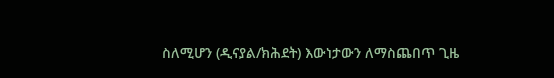ስለሚሆን (ዲናያል/ክሕደት) እውነታውን ለማስጨበጥ ጊዜ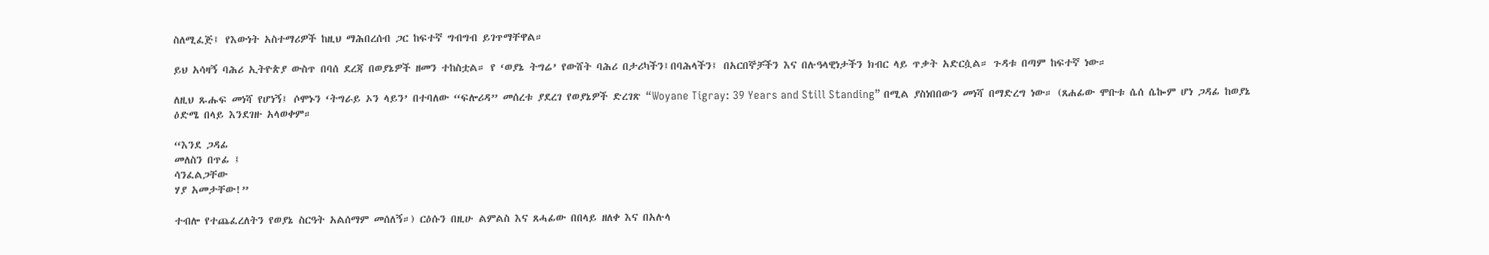ስለሚፈጅ፤ የእውነት አስተማሪዎች ከዚህ ማሕበረሰብ ጋር ከፍተኛ ግብግብ ይገጥማቸዋል።

ይህ አሳዛኝ ባሕሪ ኢትዮጵያ ውስጥ በባሰ ደረጃ በወያኔዎች ዘመን ተከስቷል። የ ‘ወያኔ ትግሬ’ የውሸት ባሕሪ በታሪካችን፤በባሕላችን፤ በአርበኞቻችን እና በሉዓላዊነታችን ክብር ላይ ጥቃት አድርሷል። ጉዳቱ በጣም ከፍተኛ ነው።

ለዚህ ጹሑፍ መነሻ የሆነኝ፤ ሶሞኑን ‘ትግራይ ኦን ላይን’ በተባለው “ፍሎሪዳ” መሰረቱ ያደረገ የወያኔዎች ድረገጽ “Woyane Tigray: 39 Years and Still Standing” በሚል ያስነበበውን መነሻ በማድረግ ነው። (ጸሐፊው ሞቡቱ ሴሰ ሴኰም ሆነ ጋዳፊ ከወያኔ ዕድሜ በላይ እንደገዙ አላወቀም።

“እንደ ጋዳፊ
መለስን በጥፊ ፤
ሳንፈልጋቸው
ሃያ አመታቸው!”

ተብሎ የተጨፈረለትን የወያኔ ስርዓት አልሰማም መሰለኝ።) ርዕሱን በዚሁ ልምልስ እና ጸሓፊው በበላይ ዘለቀ እና በአሉላ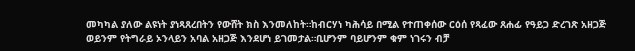መካካል ያለው ልዩነት ያነጻጸረበትን የውሸት ክስ እንመለከት።ከብርሃነ ካሕሳይ በሚል የተጠቀሰው ርዕሰ የጻፈው ጸሐፊ የዓይጋ ድረገጽ አዘጋጅ ወይንም የትግራይ ኦንላይን አባል አዘጋጅ እንደሆነ ይገመታል።ቢሆንም ባይሆንም ቁም ነገሩን ብቻ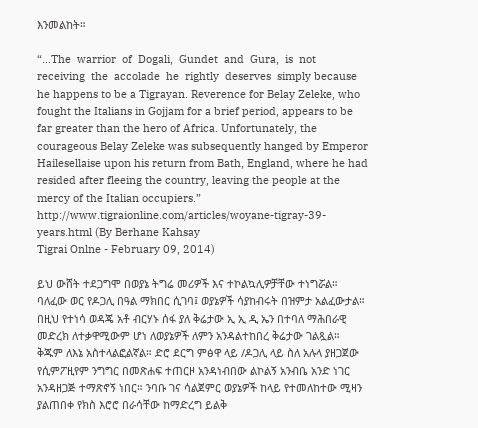እንመልከት።

“…The  warrior  of  Dogali,  Gundet  and  Gura,  is  not  receiving  the  accolade  he  rightly  deserves  simply because he happens to be a Tigrayan. Reverence for Belay Zeleke, who fought the Italians in Gojjam for a brief period, appears to be far greater than the hero of Africa. Unfortunately, the courageous Belay Zeleke was subsequently hanged by Emperor Hailesellaise upon his return from Bath, England, where he had resided after fleeing the country, leaving the people at the mercy of the Italian occupiers.” http://www.tigraionline.com/articles/woyane-tigray-39-years.html (By Berhane Kahsay
Tigrai Onlne - February 09, 2014)

ይህ ውሸት ተደጋግሞ በወያኔ ትግሬ መሪዎች እና ተኮልኳሊዎቻቸው ተነግሯል። ባለፈው ወር የዶጋሊ በዓል ማክበር ሲገባ፤ ወያኔዎች ሳያከብሩት በዝምታ አልፈውታል። በዚህ የተነሳ ወዳጄ አቶ ብርሃኑ ሰፋ ያለ ቅሬታው ኢ ኢ ዲ ኤን በተባለ ማሕበራዊ መድረክ ለተቃዋሚውም ሆነ ለወያኔዎች ለምን አንዳልተከበረ ቅሬታው ገልጿል። ቅጁም ለእኔ አስተላልፎልኛል። ድሮ ደርግ ምፅዋ ላይ /ዶጋሊ ላይ ስለ አሉላ ያዘጋጀው የሲምፖዚየም ንግግር በመጽሐፍ ተጠርዞ አንዳነብበው ልኮልኝ አንብቤ አንድ ነገር አንዳዘጋጅ ተማጽኖኝ ነበር። ንባቡ ገና ሳልጀምር ወያኔዎች ከላይ የተመለከተው ሚዛን ያልጠበቀ የክስ እሮሮ በራሳቸው ከማድረግ ይልቅ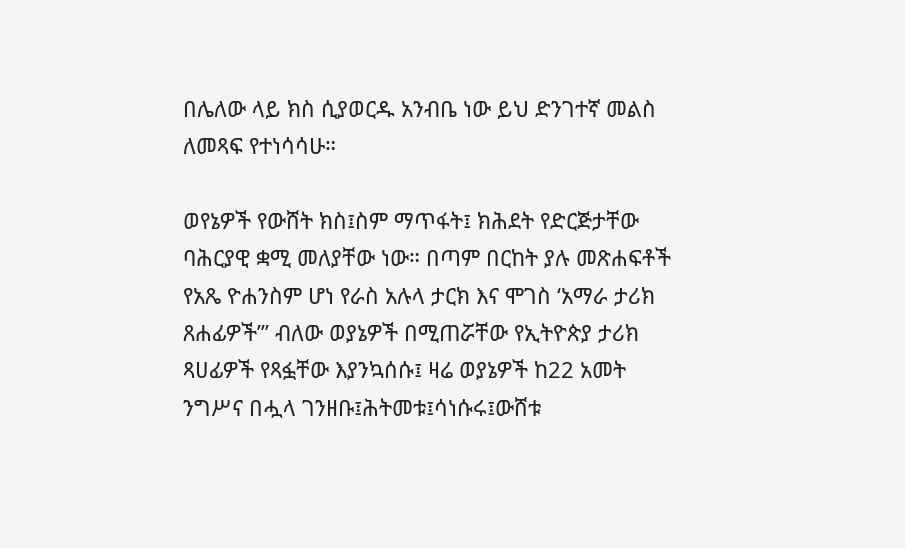በሌለው ላይ ክስ ሲያወርዱ አንብቤ ነው ይህ ድንገተኛ መልስ ለመጻፍ የተነሳሳሁ።

ወየኔዎች የውሸት ክስ፤ስም ማጥፋት፤ ክሕደት የድርጅታቸው ባሕርያዊ ቋሚ መለያቸው ነው። በጣም በርከት ያሉ መጽሐፍቶች የአጼ ዮሐንስም ሆነ የራስ አሉላ ታርክ እና ሞገስ ‘አማራ ታሪክ ጸሐፊዎች”’ ብለው ወያኔዎች በሚጠሯቸው የኢትዮጵያ ታሪክ ጻሀፊዎች የጻፏቸው እያንኳሰሱ፤ ዛሬ ወያኔዎች ከ22 አመት ንግሥና በሗላ ገንዘቡ፤ሕትመቱ፤ሳነሱሩ፤ውሸቱ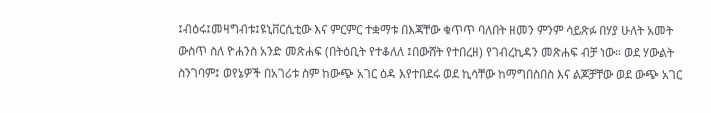፤ብዕሩ፤መዛግብቱ፤ዩኒቨርሲቲው እና ምርምር ተቋማቱ በእጃቸው ቁጥጥ ባለበት ዘመን ምንም ሳይጽፉ በሃያ ሁለት አመት ውስጥ ስለ ዮሐንስ አንድ መጽሐፍ (በትዕቢት የተቆለለ ፤በውሸት የተበረዘ) የገብረኪዳን መጽሐፍ ብቻ ነው። ወደ ሃውልት ስንገባም፤ ወየኔዎች በአገሪቱ ስም ከውጭ አገር ዕዳ እየተበደሩ ወደ ኪሳቸው ከማግበስበስ እና ልጆቻቸው ወደ ውጭ አገር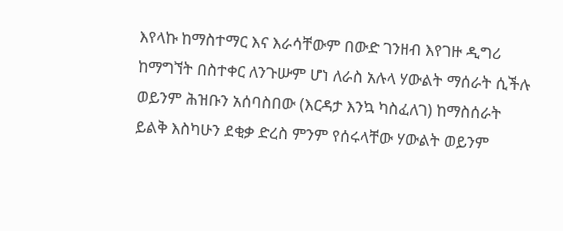እየላኩ ከማስተማር እና እራሳቸውም በውድ ገንዘብ እየገዙ ዲግሪ ከማግኘት በስተቀር ለንጉሡም ሆነ ለራስ አሉላ ሃውልት ማሰራት ሲችሉ ወይንም ሕዝቡን አሰባስበው (እርዳታ እንኳ ካስፈለገ) ከማስሰራት ይልቅ እስካሁን ደቂቃ ድረስ ምንም የሰሩላቸው ሃውልት ወይንም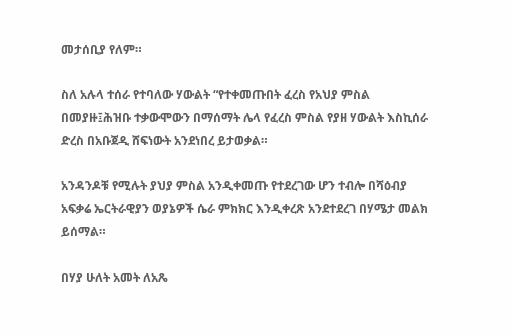መታሰቢያ የለም።

ስለ አሉላ ተሰራ የተባለው ሃውልት “የተቀመጡበት ፈረስ የአህያ ምስል በመያዙ፤ሕዝቡ ተቃውሞውን በማሰማት ሌላ የፈረስ ምስል የያዘ ሃውልት እስኪሰራ ድረስ በአቡጀዲ ሸፍነውት አንደነበረ ይታወቃል።

አንዳንዶቹ የሚሉት ያህያ ምስል አንዲቀመጡ የተደረገው ሆን ተብሎ በሻዕብያ አፍቃሬ ኤርትራዊያን ወያኔዎች ሴራ ምክክር እንዲቀረጽ አንደተደረገ በሃሜታ መልክ ይሰማል።

በሃያ ሁለት አመት ለአጼ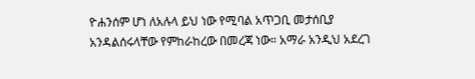ዮሐንሰም ሆነ ለአሉላ ይህ ነው የሚባል አጥጋቢ መታሰቢያ አንዳልሰሩላቸው የምከራከረው በመረጃ ነው። አማራ አንዲህ አደረገ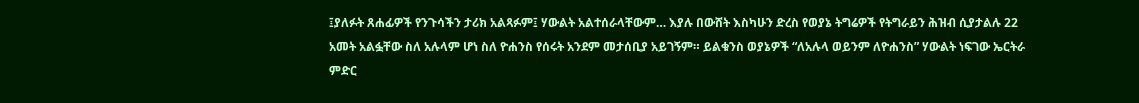፤ያለፉት ጸሐፊዎች የንጉሳችን ታሪክ አልጻፉም፤ ሃውልት አልተሰራላቸውም… እያሉ በውሸት እስካሁን ድረስ የወያኔ ትግሬዎች የትግራይን ሕዝብ ሲያታልሉ 22 አመት አልፏቸው ስለ አሉላም ሆነ ስለ ዮሐንስ የሰሩት አንደም መታሰቢያ አይገኝም። ይልቁንስ ወያኔዎች “ለአሉላ ወይንም ለዮሐንስ” ሃውልት ነፍገው ኤርትራ ምድር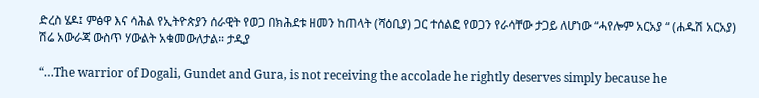ድረስ ሄዶ፤ ምፅዋ እና ሳሕል የኢትዮጵያን ሰራዊት የወጋ በክሕደቱ ዘመን ከጠላት (ሻዕቢያ) ጋር ተሰልፎ የወጋን የራሳቸው ታጋይ ለሆነው “ሓየሎም አርአያ “ (ሐዱሽ አርአያ) ሽሬ አውራጃ ውስጥ ሃውልት አቁመውለታል። ታዲያ

“…The warrior of Dogali, Gundet and Gura, is not receiving the accolade he rightly deserves simply because he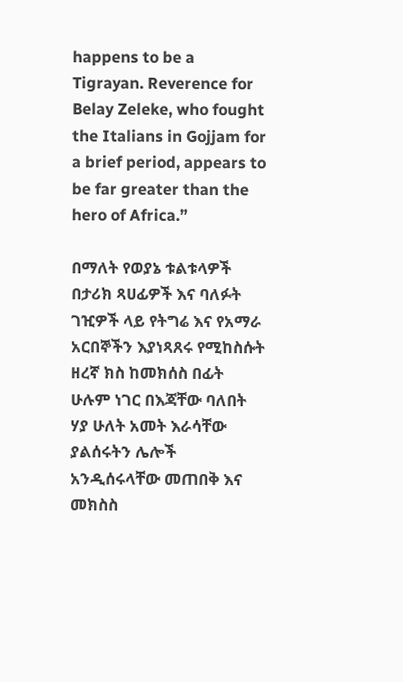happens to be a Tigrayan. Reverence for Belay Zeleke, who fought the Italians in Gojjam for a brief period, appears to be far greater than the hero of Africa.”

በማለት የወያኔ ቱልቱላዎች በታሪክ ጻሀፊዎች እና ባለፉት ገዢዎች ላይ የትግሬ እና የአማራ አርበኞችን እያነጻጸሩ የሚከስሱት ዘረኛ ክስ ከመክሰስ በፊት ሁሉም ነገር በእጃቸው ባለበት ሃያ ሁለት አመት እራሳቸው ያልሰሩትን ሌሎች አንዲሰሩላቸው መጠበቅ እና መክስስ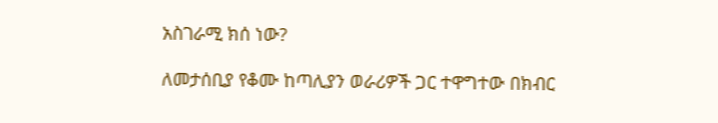አስገራሚ ክሰ ነው?

ለመታሰቢያ የቆሙ ከጣሊያን ወራሪዎች ጋር ተዋግተው በክብር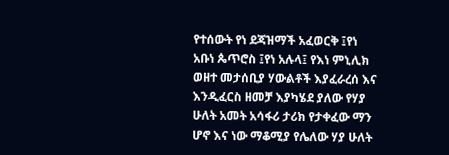የተሰውት የነ ደጃዝማች አፈወርቅ ፤የነ አቡነ ጴጥሮስ ፤የነ አሉላ፤ የእነ ምኒሊክ ወዘተ መታሰቢያ ሃውልቶች እያፈራረሰ እና እንዲፈርስ ዘመቻ እያካሄደ ያለው የሃያ ሁለት አመት አሳፋሪ ታሪክ የታቀፈው ማን ሆኖ እና ነው ማቆሚያ የሌለው ሃያ ሁለት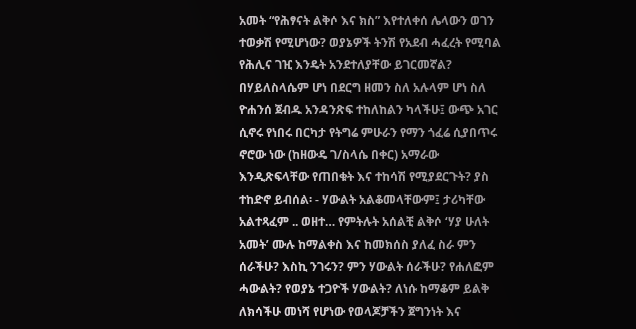አመት “የሕፃናት ልቅሶ እና ክስ” እየተለቀሰ ሌላውን ወገን ተወቃሽ የሚሆነው? ወያኔዎች ትንሽ የአደብ ሓፈረት የሚባል የሕሊና ገዢ እንዴት አንደተለያቸው ይገርመኛል? በሃይለስላሴም ሆነ በደርግ ዘመን ስለ አሉላም ሆነ ስለ ዮሐንሰ ጀብዱ አንዳንጽፍ ተከለከልን ካላችሁ፤ ውጭ አገር ሲኖሩ የነበሩ በርካታ የትግሬ ምሁራን የማን ጎፈሬ ሲያበጥሩ ኖሮው ነው (ከዘውዴ ገ/ስላሴ በቀር) አማራው እንዲጽፍላቸው የጠበቁት እና ተከሳሽ የሚያደርጉት? ያስ ተከድኖ ይብሰል፡ - ሃውልት አልቆመላቸውም፤ ታሪካቸው አልተጻፈም .. ወዘተ… የምትሉት አሰልቺ ልቅሶ ‘ሃያ ሁለት አመት’ ሙሉ ከማልቀስ እና ከመክሰስ ያለፈ ስራ ምን ሰራችሁ? እስኪ ንገሩን? ምን ሃውልት ሰራችሁ? የሐለፎም ሓውልት? የወያኔ ተጋዮች ሃውልት? ለነሱ ከማቆም ይልቅ ለክሳችሁ መነሻ የሆነው የወላጆቻችን ጀግንነት እና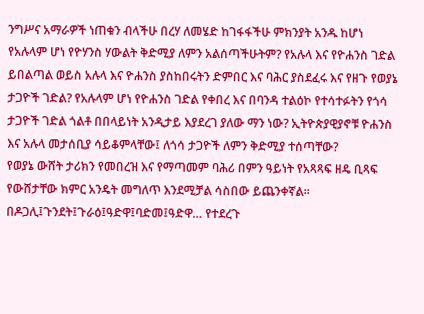ንግሥና አማራዎች ነጠቁን ብላችሁ በረሃ ለመሄድ ከገፋፋችሁ ምክንያት አንዱ ከሆነ የአሉላም ሆነ የዮሃንስ ሃውልት ቅድሚያ ለምን አልሰጣችሁትም? የአሉላ እና የዮሐንስ ገድል ይበልጣል ወይስ አሉላ እና ዮሐንስ ያስከበሩትን ድምበር እና ባሕር ያስደፈሩ እና የዘጉ የወያኔ ታጋዮች ገድል? የአሉላም ሆነ የዮሐንስ ገድል የቀበረ እና በባንዳ ተልዕኮ የተሳተፉትን የጎሳ ታጋዮች ገድል ጎልቶ በበላይነት አንዲታይ እያደረገ ያለው ማን ነው? ኢትዮጵያዊያኖቹ ዮሐንስ እና አሉላ መታሰቢያ ሳይቆምላቸው፤ ለጎሳ ታጋዮች ለምን ቅድሚያ ተሰጣቸው?
የወያኔ ውሸት ታሪክን የመበረዝ እና የማጣመም ባሕሪ በምን ዓይነት የአጻጻፍ ዘዴ ቢጻፍ የውሸታቸው ክምር አንዴት መግለጥ እንደሚቻል ሳስበው ይጨንቀኛል። በዶጋሊ፤ጉንደት፤ጉራዕ፤ዓድዋ፤ባድመ፤ዓድዋ… የተደረጉ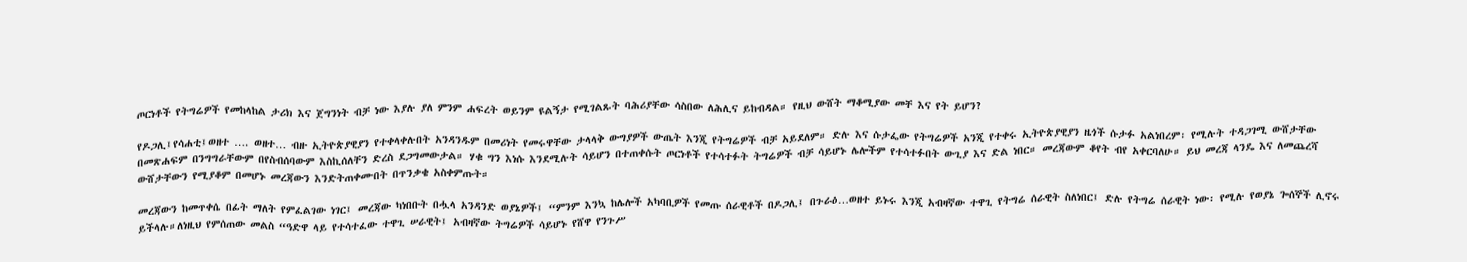ጦርነቶች የትግሬዎች የመከላከል ታሪክ እና ጀግንነት ብቻ ነው እያሉ ያለ ምንም ሐፍረት ወይንም ዩልኝታ የሚገልጹት ባሕሪያቸው ሳስበው ለሕሊና ይከብዳል። የዚህ ውሸት ማቆሚያው መቸ እና የት ይሆን?

የዶጋሊ፤የሳሐቲ፤ወዘተ …. ወዘተ… ብዙ ኢትዮጵያዊያን የተቀላቀሉበት አንዳንዱም በመሪነት የመሩዋቸው ታላላቅ ውግያዎች ውጤት እንጂ የትግሬዎች ብቻ አይደለም። ድሉ እና ሱታፌው የትግሬዎች አንጂ የተቀሩ ኢትዮጵያዊያን ዜጎች ሱታፉ አልነበረም፡ የሚሉት ተዳጋገሚ ውሸታቸው በመጽሐፍም በንግግራቸውም በየስብሰባውም እስኪሰለቸን ድረስ ደጋግመውታል። ሃቁ ግን እነሱ እንደሚሉት ሳይሆን በተጠቀሱት ጦርነቶች የተሳተፉት ትግሬዎች ብቻ ሳይሆኑ ሌሎችም የተሳተፉበት ውጊያ እና ድል ነበር። መረጃውም ቆየት ብየ አቀርባለሁ። ይህ መረጃ ላንዴ እና ለመጨረሻ ውሸታቸውን የሚያቆም በመሆኑ መረጃውን እንድትጠቀሙበት በጥንቃቄ አስቀምጡት።

መረጃውን ከመጥቀሴ በፊት ማለት የምፈልገው ነገር፤ መረጃው ካነበቡት በሗላ አንዳንድ ወያኔዎች፤ “ምንም እንኳ ከሌሎች አካባቢዎች የመጡ ሰራዊቶች በዶጋሊ፤ በጉራዕ…ወዘተ ይኑሩ እንጂ አብዛኛው ተዋጊ የትግሬ ሰራዊት ስለነበር፤ ድሉ የትግሬ ሰራዊት ነው፡ የሚሉ የወያኔ ጐሰኞች ሊኖሩ ይችላሉ።ለነዚህ የምሰጠው መልስ “ዓድዋ ላይ የተሳተፈው ተዋጊ ሠራዊት፤ አብዛኛው ትግሬዎች ሳይሆኑ የሸዋ የንጉሥ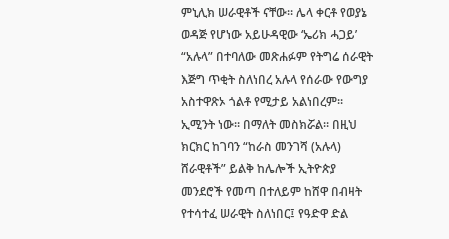ምኒሊክ ሠራዊቶች ናቸው። ሌላ ቀርቶ የወያኔ ወዳጅ የሆነው አይሁዳዊው ‘ኤሪክ ሓጋይ’ “አሉላ” በተባለው መጽሐፉም የትግሬ ሰራዊት እጅግ ጥቂት ስለነበረ አሉላ የሰራው የውግያ አስተዋጽኦ ጎልቶ የሚታይ አልነበረም። ኢሚንት ነው። በማለት መስክሯል። በዚህ ክርክር ከገባን “ከራስ መንገሻ (አሉላ) ሸራዊቶች” ይልቅ ከሌሎች ኢትዮጵያ መንደሮች የመጣ በተለይም ከሸዋ በብዛት የተሳተፈ ሠራዊት ስለነበር፤ የዓድዋ ድል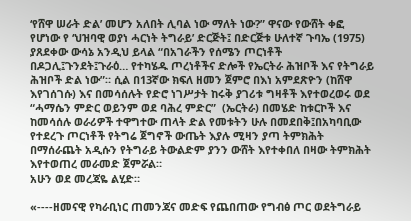‘የሸዋ ሠራት ድል’ መሆን አለበት ሊባል ነው ማለት ነው?” ዋናው የውሸት ቀፎ የሆነው የ ‘ህዝባዊ ወያነ ሓርነት ትግራይ’ ድርጅት፤ በድርጅቱ ሁለተኛ ጉባኤ (1975) ያጸደቀው ውሳኔ አንዲህ ይላል “በአገራችን የሰሜን ጦርነቶች በዶጋሊ፤ጉንደት፤ጉራዕ… የተካሄዱ ጦረነቶችና ድሎች የኤርትራ ሕዝቦች እና የትግራይ ሕዝቦች ድል ነው”። ሲል በ13ኛው ክፍለ ዘመን ጀምሮ በእነ አምደጽዮን (ከሸዋ እየገሰገሱ) እና በመሳሰሉት የድሮ ነገሥታት ከሩቅ ያገሪቱ ግዛቶች እየተወረወሩ ወደ “ሓማሴን ምድር ወይንም ወደ ባሕረ ምድር”  (ኤርትራ) በመሄድ ከቱርኮች እና ከመሳሰሉ ወራሪዎች ተዋግተው ጠላት ድል የመቱትን ሁሉ በመደበቅ፤በአካባቢው የተደረጉ ጦርነቶች የትግሬ ጀግኖች ውጤት እያሉ ሚዛን ያጣ ትምክሕት በማሰራጨት አዲሱን የትግራይ ትውልድም ያንን ውሸት እየተቀበለ በዛው ትምክሕት እየተወጠረ መራመድ ጀምሯል።
አሁን ወደ መረጃዬ ልሂድ።

«----ዘመናዊ የካራቢነር ጠመንጃና መድፍ የጨበጠው የግብፅ ጦር ወደትግራይ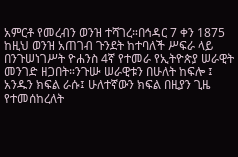አምርቶ የመረብን ወንዝ ተሻገረ።በኅዳር 7 ቀን 1875 ከዚህ ወንዝ አጠገብ ጉንደት ከተባለች ሥፍራ ላይ በንጉሠነገሥት ዮሐንስ 4ኛ የተመራ የኢትዮጵያ ሠራዊት መንገድ ዘጋበት።ንጉሡ ሠራዊቱን በሁለት ከፍሎ ፤ አንዱን ክፍል ራሱ፤ ሁለተኛውን ክፍል በዚያን ጊዜ የተመሰከረለት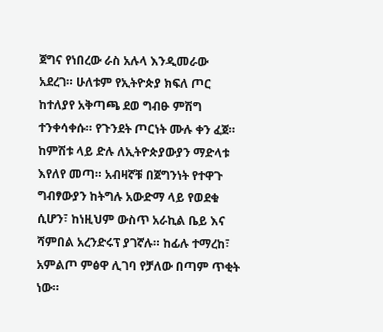ጀግና የነበረው ራስ አሉላ እንዲመራው አደረገ። ሁለቱም የኢትዮጵያ ክፍለ ጦር ከተለያየ አቅጣጫ ደወ ግብፁ ምሽግ ተንቀሳቀሱ። የጉንደት ጦርነት ሙሉ ቀን ፈጀ። ከምሽቱ ላይ ድሉ ለኢትዮጵያውያን ማድላቱ እየለየ መጣ። አብዛኛቹ በጀግንነት የተዋጉ ግብፃውያን ከትግሉ አውድማ ላይ የወደቁ ሲሆን፣ ከነዚህም ውስጥ አራኪል ቤይ እና ሻምበል አረንድሩፕ ያገኛሉ። ከፊሉ ተማረከ፣ አምልጦ ምፅዋ ሊገባ የቻለው በጣም ጥቂት ነው።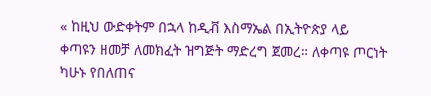« ከዚህ ውድቀትም በኋላ ከዲቭ እስማኤል በኢትዮጵያ ላይ ቀጣዩን ዘመቻ ለመክፈት ዝግጅት ማድረግ ጀመረ። ለቀጣዩ ጦርነት ካሁኑ የበለጠና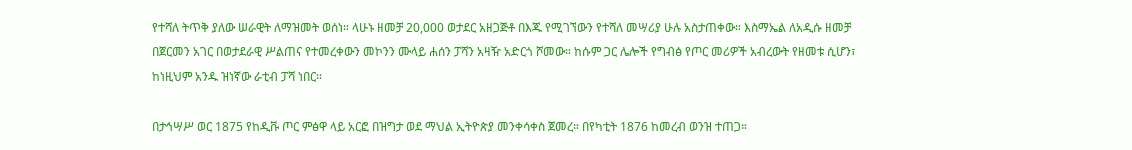የተሻለ ትጥቅ ያለው ሠራዊት ለማዝመት ወሰነ። ላሁኑ ዘመቻ 20,000 ወታደር አዘጋጅቶ በእጁ የሚገኘውን የተሻለ መሣሪያ ሁሉ አስታጠቀው። እስማኤል ለአዲሱ ዘመቻ በጀርመን አገር በወታደራዊ ሥልጠና የተመረቀውን መኮንን ሙላይ ሐሰን ፓሻን አዛዥ አድርጎ ሾመው። ከሱም ጋር ሌሎች የግብፅ የጦር መሪዎች አብረውት የዘመቱ ሲሆን፣ ከነዚህም አንዱ ዝነኛው ራቲብ ፓሻ ነበር።

በታኅሣሥ ወር 1875 የከዲቩ ጦር ምፅዋ ላይ አርፎ በዝግታ ወደ ማህል ኢትዮጵያ መንቀሳቀስ ጀመረ። በየካቲት 1876 ከመረብ ወንዝ ተጠጋ።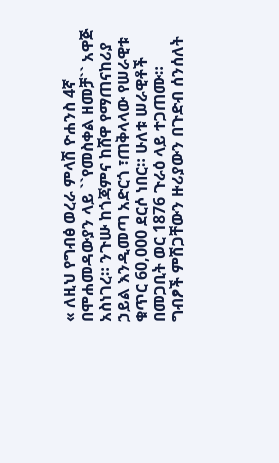« ለዚህ የግብፅ ወረራ ምላሽ ዮሐንስ 4ኛ በሞሐመዳውያን ላይ ``የመስቀል ዘመቻ`` አዋጅ አስነገረ። ንጉሡ ከጎጃምና ከሸዋ የማጠናከሪያ ኃይል እንዲመጣ አድርጎ ፣ጠቅላላው የሠራዊቱ ቁጥር 60,000 ደርሶ ነበር። ሁለቱ ሠራዊቶች በመጋቢት ወር 1876 ጉራዕ ላይ ተጋጠሙ። ግብፆች ምሽጋቸውን ዙሪያውን በጉድብ ሰንሰለት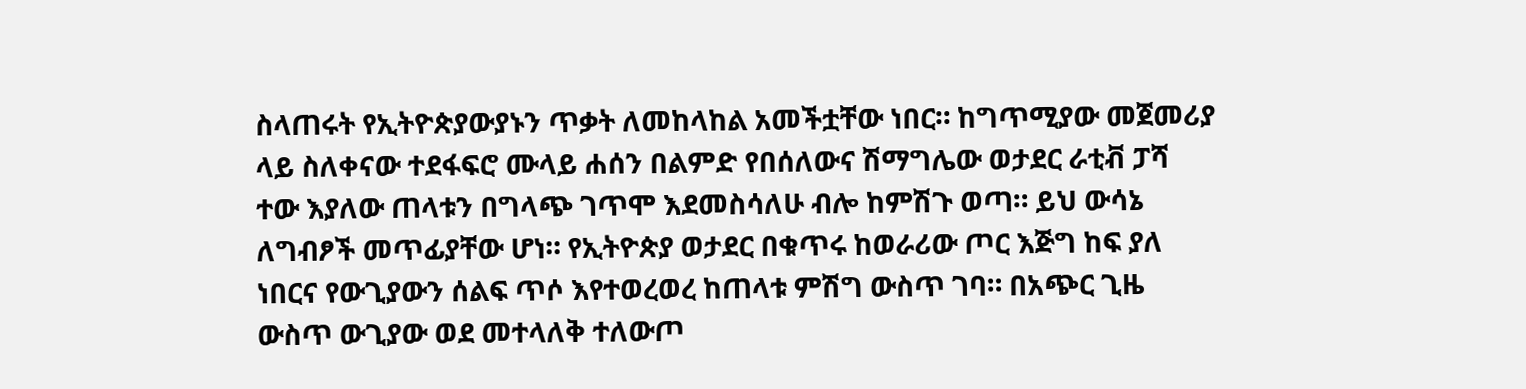ስላጠሩት የኢትዮጵያውያኑን ጥቃት ለመከላከል አመችቷቸው ነበር። ከግጥሚያው መጀመሪያ ላይ ስለቀናው ተደፋፍሮ ሙላይ ሐሰን በልምድ የበሰለውና ሽማግሌው ወታደር ራቲቭ ፓሻ ተው እያለው ጠላቱን በግላጭ ገጥሞ እደመስሳለሁ ብሎ ከምሽጉ ወጣ። ይህ ውሳኔ ለግብፆች መጥፊያቸው ሆነ። የኢትዮጵያ ወታደር በቁጥሩ ከወራሪው ጦር እጅግ ከፍ ያለ ነበርና የውጊያውን ሰልፍ ጥሶ እየተወረወረ ከጠላቱ ምሽግ ውስጥ ገባ። በአጭር ጊዜ ውስጥ ውጊያው ወደ መተላለቅ ተለውጦ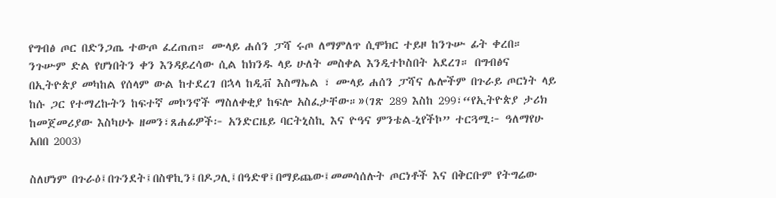የግብፅ ጦር በድንጋጤ ተውጦ ፈረጠጠ። ሙላይ ሐሰን ፓሻ ሩጦ ለማምለጥ ሲሞክር ተይዞ ከንጉሡ ፊት ቀረበ። ንጉሡም ድል የሆነበትን ቀን እንዳይረሳው ሲል ከክንዱ ላይ ሁለት መስቀል እንዲተኮስበት አደረገ። በግብፅና በኢትዮጵያ መካከል የሰላም ውል ከተደረገ በኋላ ከዲቭ እስማኤል ፣ ሙላይ ሐሰን ፓሻና ሌሎችም በጉራይ ጦርነት ላይ ከሱ ጋር የተማረኩትን ከፍተኛ መኮንኖች ማስለቀቂያ ከፍሎ አስፈታቸው።»(ገጽ 289 እስከ 299፣“የኢትዮጵያ ታሪክ ከመጀመሪያው እስካሁኑ ዘመን፣ጸሐፊዎች፦ አንድርዜይ ባርትኒስኪ እና ዮዓና ምንቴል-ኒየችኮ” ተርጓሚ፦ ዓለማየሁ አበበ 2003)

ስለሆነም በጉራዕ፤በጉንደት፤በስዋኪን፤በዶጋሊ፤በዓድዋ፤በማይጨው፤መመሳሰሉት ጦርነቶች እና በቅርቡም የትግሬው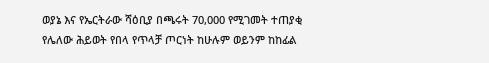ወያኔ እና የኤርትራው ሻዕቢያ በጫሩት 70,000 የሚገመት ተጠያቂ የሌለው ሕይወት የበላ የጥላቻ ጦርነት ከሁሉም ወይንም ከከፊል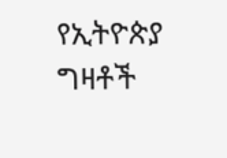የኢትዮጵያ ግዛቶች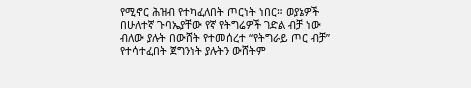የሚኖር ሕዝብ የተካፈለበት ጦርነት ነበር። ወያኔዎች በሁለተኛ ጉባኤያቸው የኛ የትግሬዎች ገድል ብቻ ነው ብለው ያሉት በውሸት የተመሰረተ “የትግራይ ጦር ብቻ”  የተሳተፈበት ጀግንነት ያሉትን ውሸትም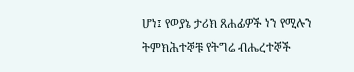ሆነ፤ የወያኔ ታሪክ ጸሐፊዎች ነን የሚሉን ትምክሕተኞቹ የትግሬ ብሔረተኞች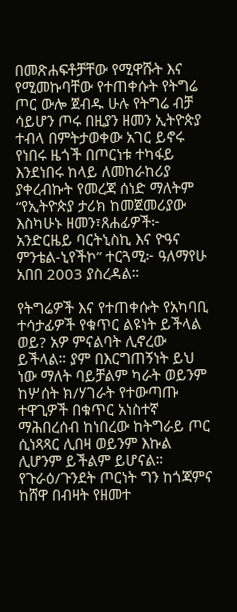በመጽሐፍቶቻቸው የሚዋሹት እና የሚመኩባቸው የተጠቀሱት የትግሬ ጦር ውሎ ጀብዱ ሁሉ የትግሬ ብቻ ሳይሆን ጦሩ በዚያን ዘመን ኢትዮጵያ ተብላ በምትታወቀው አገር ይኖሩ የነበሩ ዜጎች በጦርነቱ ተካፋይ እንደነበሩ ከላይ ለመከራከሪያ ያቀረብኩት የመረጃ ሰነድ ማለትም “የኢትዮጵያ ታሪክ ከመጀመሪያው እስካሁኑ ዘመን፣ጸሐፊዎች፦ አንድርዜይ ባርትኒስኪ እና ዮዓና ምንቴል-ኒየችኮ” ተርጓሚ፦ ዓለማየሁ አበበ 2003 ያስረዳል።

የትግሬዎች እና የተጠቀሱት የአካባቢ ተሳታፊዎች የቁጥር ልዩነት ይችላል ወይ? አዎ ምናልባት ሊኖረው ይችላል። ያም በእርግጠኝነት ይህ ነው ማለት ባይቻልም ካራት ወይንም ከሦሰት ክ/ሃገራት የተውጣጡ ተዋጊዎች በቁጥር አነስተኛ ማሕበረሰብ ከነበረው ከትግራይ ጦር ሲነጻጻር ሊበዛ ወይንም እኩል ሊሆንም ይችልም ይሆናል። የጉራዕ/ጉንደት ጦርነት ግን ከጎጃምና ከሸዋ በብዛት የዘመተ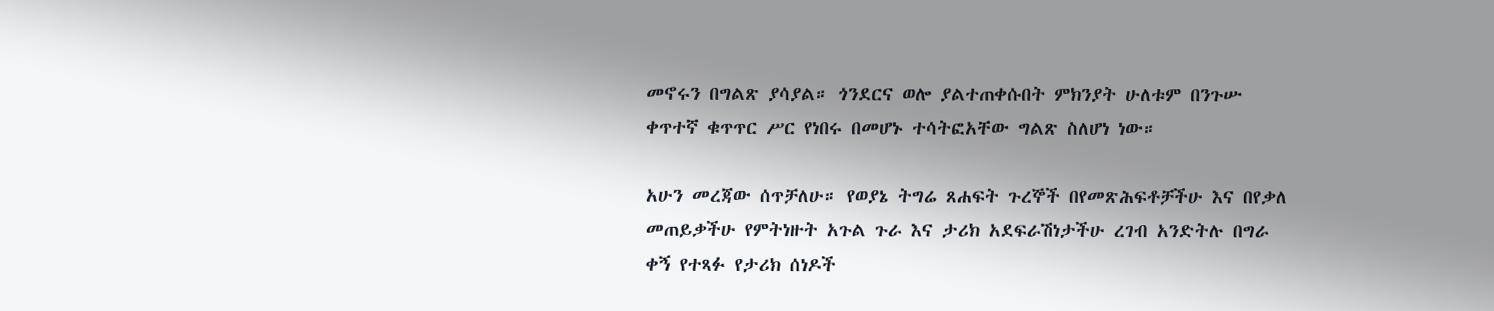መኖሩን በግልጽ ያሳያል። ጎንደርና ወሎ ያልተጠቀሱበት ምክንያት ሁለቱም በንጉሡ ቀጥተኛ ቁጥጥር ሥር የነበሩ በመሆኑ ተሳትፎአቸው ግልጽ ስለሆነ ነው።

አሁን መረጃው ሰጥቻለሁ። የወያኔ ትግሬ ጸሐፍት ጉረኞች በየመጽሕፍቶቻችሁ እና በየቃለ መጠይቃችሁ የምትነዙት አጉል ጉራ እና ታሪክ አደፍራሽነታችሁ ረገብ አንድትሉ በግራ ቀኝ የተጻፉ የታሪክ ሰነዶች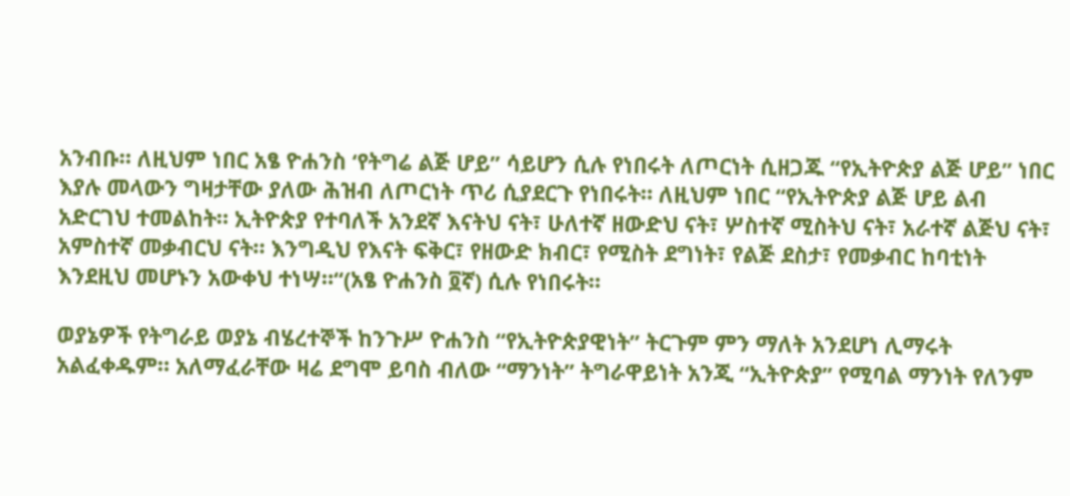አንብቡ። ለዚህም ነበር አፄ ዮሐንስ ‘የትግሬ ልጅ ሆይ” ሳይሆን ሲሉ የነበሩት ለጦርነት ሲዘጋጁ “የኢትዮጵያ ልጅ ሆይ” ነበር እያሉ መላውን ግዛታቸው ያለው ሕዝብ ለጦርነት ጥሪ ሲያደርጉ የነበሩት። ለዚህም ነበር “የኢትዮጵያ ልጅ ሆይ ልብ አድርገህ ተመልከት። ኢትዮጵያ የተባለች አንደኛ እናትህ ናት፣ ሁለተኛ ዘውድህ ናት፣ ሦስተኛ ሚስትህ ናት፣ አራተኛ ልጅህ ናት፣ አምስተኛ መቃብርህ ናት። እንግዲህ የእናት ፍቅር፣ የዘውድ ክብር፣ የሚስት ደግነት፣ የልጅ ደስታ፣ የመቃብር ከባቲነት እንደዚህ መሆኑን አውቀህ ተነሣ።“(አፄ ዮሐንስ ፬ኛ) ሲሉ የነበሩት።

ወያኔዎች የትግራይ ወያኔ ብሄረተኞች ከንጉሥ ዮሐንስ “የኢትዮጵያዊነት” ትርጉም ምን ማለት አንደሆነ ሊማሩት አልፈቀዱም። አለማፈራቸው ዛሬ ደግሞ ይባስ ብለው “ማንነት” ትግራዋይነት አንጂ “ኢትዮጵያ” የሚባል ማንነት የለንም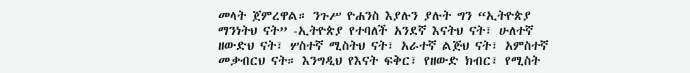መላት ጀምረዋል። ንጉሥ ዮሐንስ እያሉን ያሉት ግን “ኢትዮጵያ ማንነትህ ናት” -ኢትዮጵያ የተባለች አንደኛ እናትህ ናት፣ ሁለተኛ ዘውድህ ናት፣ ሦስተኛ ሚስትህ ናት፣ አራተኛ ልጅህ ናት፣ አምስተኛ መቃብርህ ናት። እንግዲህ የእናት ፍቅር፣ የዘውድ ክብር፣ የሚስት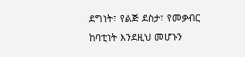ደግነት፣ የልጅ ደስታ፣ የመቃብር ከባቲነት እንደዚህ መሆኑን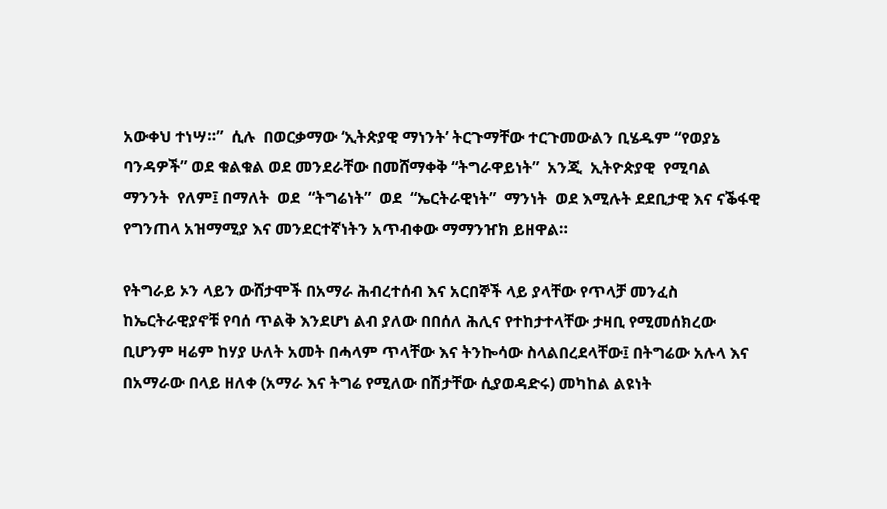አውቀህ ተነሣ።”  ሲሉ  በወርቃማው ‘ኢትጵያዊ ማነንት’ ትርጉማቸው ተርጉመውልን ቢሄዱም “የወያኔ ባንዳዎች” ወደ ቁልቁል ወደ መንደራቸው በመሸማቀቅ “ትግራዋይነት”  አንጂ  ኢትዮጵያዊ  የሚባል  ማንንት  የለም፤ በማለት  ወደ  “ትግሬነት”  ወደ  “ኤርትራዊነት”  ማንነት  ወደ እሚሉት ደደቢታዊ እና ናቕፋዊ የግንጠላ አዝማሚያ እና መንደርተኛነትን አጥብቀው ማማንዠክ ይዘዋል።

የትግራይ ኦን ላይን ውሸታሞች በአማራ ሕብረተሰብ እና አርበኞች ላይ ያላቸው የጥላቻ መንፈስ ከኤርትራዊያኖቹ የባሰ ጥልቅ እንደሆነ ልብ ያለው በበሰለ ሕሊና የተከታተላቸው ታዛቢ የሚመሰክረው ቢሆንም ዛሬም ከሃያ ሁለት አመት በሓላም ጥላቸው እና ትንኰሳው ስላልበረደላቸው፤ በትግሬው አሉላ እና በአማራው በላይ ዘለቀ (አማራ እና ትግሬ የሚለው በሽታቸው ሲያወዳድሩ) መካከል ልዩነት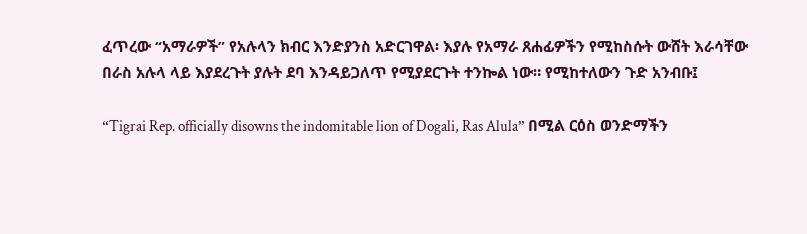ፈጥረው “አማራዎች” የአሉላን ክብር እንድያንስ አድርገዋል፡ እያሉ የአማራ ጸሐፊዎችን የሚከስሱት ውሸት እራሳቸው በራስ አሉላ ላይ እያደረጉት ያሉት ደባ እንዳይጋለጥ የሚያደርጉት ተንኰል ነው። የሚከተለውን ጉድ አንብቡ፤

“Tigrai Rep. officially disowns the indomitable lion of Dogali, Ras Alula” በሚል ርዕስ ወንድማችን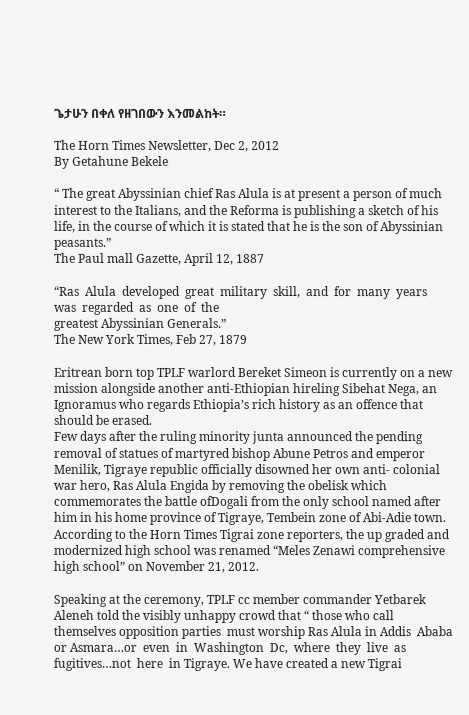ጌታሁን በቀለ የዘገበውን እንመልከት።

The Horn Times Newsletter, Dec 2, 2012
By Getahune Bekele

“ The great Abyssinian chief Ras Alula is at present a person of much interest to the Italians, and the Reforma is publishing a sketch of his life, in the course of which it is stated that he is the son of Abyssinian peasants.”
The Paul mall Gazette, April 12, 1887

“Ras  Alula  developed  great  military  skill,  and  for  many  years  was  regarded  as  one  of  the
greatest Abyssinian Generals.”
The New York Times, Feb 27, 1879

Eritrean born top TPLF warlord Bereket Simeon is currently on a new mission alongside another anti-Ethiopian hireling Sibehat Nega, an Ignoramus who regards Ethiopia’s rich history as an offence that should be erased.
Few days after the ruling minority junta announced the pending removal of statues of martyred bishop Abune Petros and emperor Menilik, Tigraye republic officially disowned her own anti- colonial war hero, Ras Alula Engida by removing the obelisk which commemorates the battle ofDogali from the only school named after him in his home province of Tigraye, Tembein zone of Abi-Adie town. According to the Horn Times Tigrai zone reporters, the up graded and modernized high school was renamed “Meles Zenawi comprehensive high school” on November 21, 2012.

Speaking at the ceremony, TPLF cc member commander Yetbarek Aleneh told the visibly unhappy crowd that “ those who call themselves opposition parties  must worship Ras Alula in Addis  Ababa or Asmara…or  even  in  Washington  Dc,  where  they  live  as  fugitives…not  here  in Tigraye. We have created a new Tigrai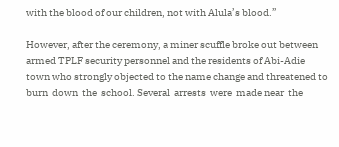with the blood of our children, not with Alula’s blood.”

However, after the ceremony, a miner scuffle broke out between armed TPLF security personnel and the residents of Abi-Adie town who strongly objected to the name change and threatened to burn  down  the  school. Several  arrests  were  made near  the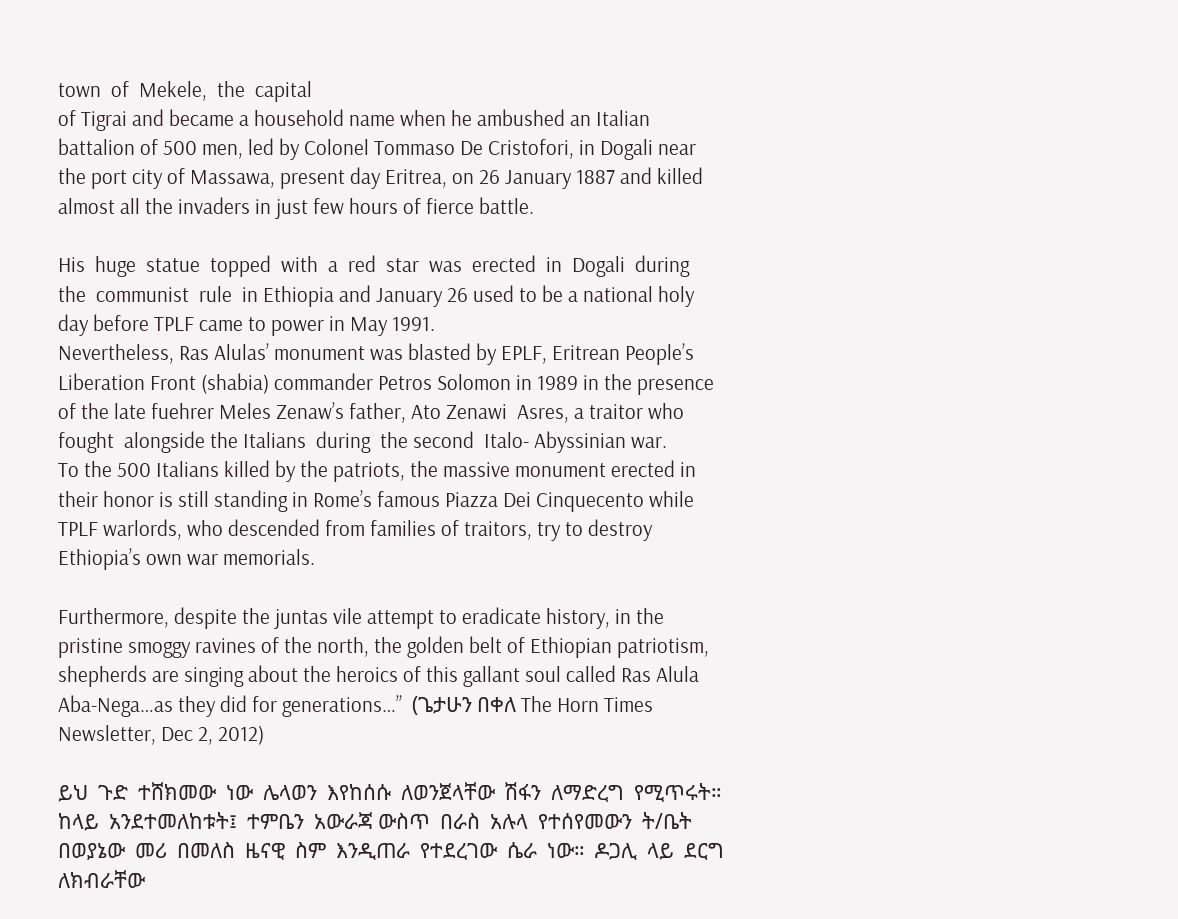town  of  Mekele,  the  capital
of Tigrai and became a household name when he ambushed an Italian battalion of 500 men, led by Colonel Tommaso De Cristofori, in Dogali near the port city of Massawa, present day Eritrea, on 26 January 1887 and killed almost all the invaders in just few hours of fierce battle.

His  huge  statue  topped  with  a  red  star  was  erected  in  Dogali  during  the  communist  rule  in Ethiopia and January 26 used to be a national holy day before TPLF came to power in May 1991.
Nevertheless, Ras Alulas’ monument was blasted by EPLF, Eritrean People’s Liberation Front (shabia) commander Petros Solomon in 1989 in the presence of the late fuehrer Meles Zenaw’s father, Ato Zenawi  Asres, a traitor who fought  alongside the Italians  during  the second  Italo- Abyssinian war.
To the 500 Italians killed by the patriots, the massive monument erected in their honor is still standing in Rome’s famous Piazza Dei Cinquecento while TPLF warlords, who descended from families of traitors, try to destroy Ethiopia’s own war memorials.

Furthermore, despite the juntas vile attempt to eradicate history, in the pristine smoggy ravines of the north, the golden belt of Ethiopian patriotism, shepherds are singing about the heroics of this gallant soul called Ras Alula Aba-Nega…as they did for generations…”  (ጌታሁን በቀለ The Horn Times Newsletter, Dec 2, 2012)

ይህ  ጉድ  ተሸክመው  ነው  ሌላወን  እየከሰሱ  ለወንጀላቸው  ሽፋን  ለማድረግ  የሚጥሩት።  ከላይ  አንደተመለከቱት፤  ተምቤን  አውራጃ ውስጥ  በራስ  አሉላ  የተሰየመውን  ት/ቤት  በወያኔው  መሪ  በመለስ  ዜናዊ  ስም  እንዲጠራ  የተደረገው  ሴራ  ነው።  ዶጋሊ  ላይ  ደርግ ለክብራቸው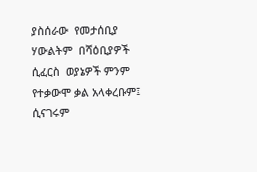ያስሰራው  የመታሰቢያ  ሃውልትም  በሻዕቢያዎች ሲፈርስ  ወያኔዎች ምንም የተቃውሞ ቃል አላቀረቡም፤ ሲናገሩም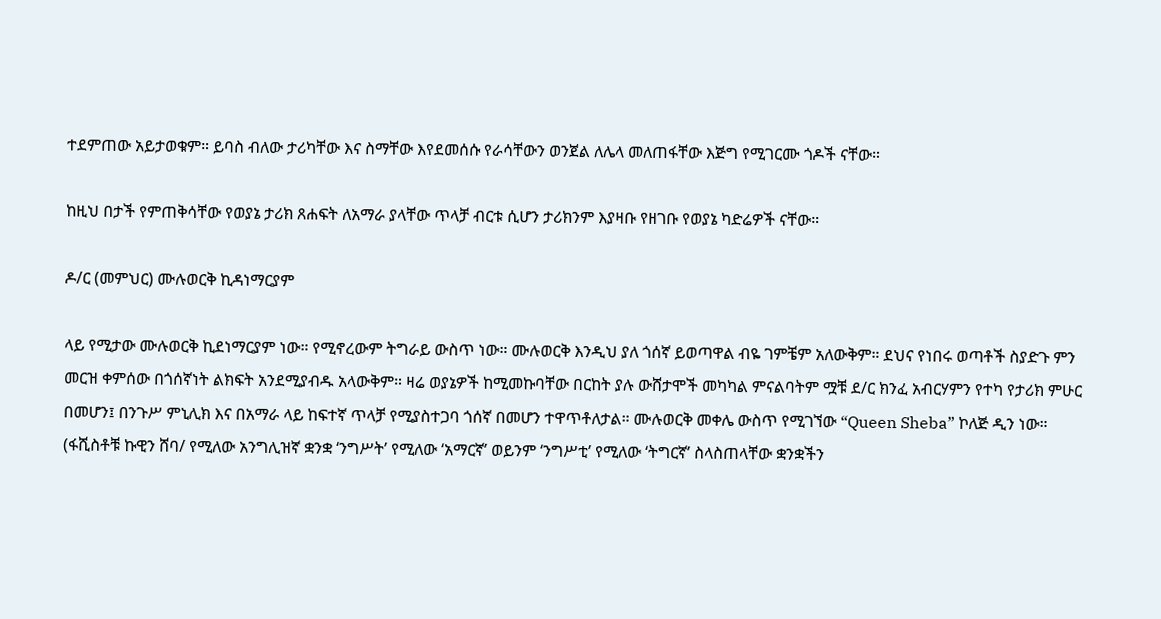ተደምጠው አይታወቁም። ይባስ ብለው ታሪካቸው እና ስማቸው እየደመሰሱ የራሳቸውን ወንጀል ለሌላ መለጠፋቸው እጅግ የሚገርሙ ጎዶች ናቸው።

ከዚህ በታች የምጠቅሳቸው የወያኔ ታሪክ ጸሐፍት ለአማራ ያላቸው ጥላቻ ብርቱ ሲሆን ታሪክንም እያዛቡ የዘገቡ የወያኔ ካድሬዎች ናቸው።

ዶ/ር (መምህር) ሙሉወርቅ ኪዳነማርያም

ላይ የሚታው ሙሉወርቅ ኪደነማርያም ነው። የሚኖረውም ትግራይ ውስጥ ነው። ሙሉወርቅ እንዲህ ያለ ጎሰኛ ይወጣዋል ብዬ ገምቼም አለውቅም። ደህና የነበሩ ወጣቶች ስያድጉ ምን መርዝ ቀምሰው በጎሰኛነት ልክፍት አንደሚያብዱ አላውቅም። ዛሬ ወያኔዎች ከሚመኩባቸው በርከት ያሉ ውሸታሞች መካካል ምናልባትም ሟቹ ደ/ር ክንፈ አብርሃምን የተካ የታሪክ ምሁር በመሆን፤ በንጉሥ ምኒሊክ እና በአማራ ላይ ከፍተኛ ጥላቻ የሚያስተጋባ ጎሰኛ በመሆን ተዋጥቶለታል። ሙሉወርቅ መቀሌ ውስጥ የሚገኘው “Queen Sheba” ኮለጅ ዲን ነው። (ፋሺስቶቹ ኩዊን ሸባ/ የሚለው አንግሊዝኛ ቋንቋ ‘ንግሥት’ የሚለው ‘አማርኛ’ ወይንም ‘ንግሥቲ’ የሚለው ‘ትግርኛ’ ስላስጠላቸው ቋንቋችን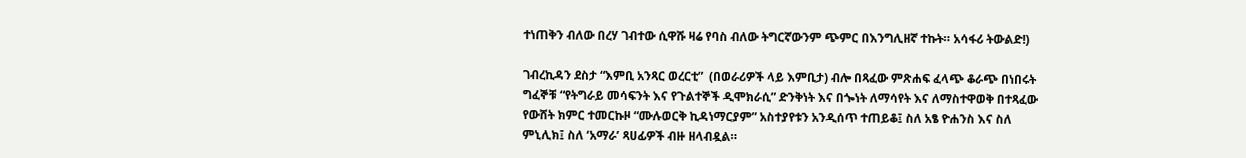ተነጠቅን ብለው በረሃ ገብተው ሲዋሹ ዛሬ የባስ ብለው ትግርኛውንም ጭምር በእንግሊዘኛ ተኩት። አሳፋሪ ትውልድ!)

ገብረኪዳን ደስታ “እምቢ አንጻር ወረርቲ”  (በወራሪዎች ላይ እምቢታ) ብሎ በጻፈው ምጽሐፍ ፈላጭ ቆራጭ በነበሩት ግፈኞቹ “የትግራይ መሳፍንት እና የጉልተኞች ዲሞክራሲ” ድንቅነት እና በጐነት ለማሳየት እና ለማስተዋወቅ በተጻፈው የውሸት ክምር ተመርኩዞ “ሙሉወርቅ ኪዳነማርያም” አስተያየቱን አንዲሰጥ ተጠይቆ፤ ስለ አፄ ዮሐንስ እና ስለ ምኒሊክ፤ ስለ ‘አማራ’ ጻሀፊዎች ብዙ ዘላብዷል።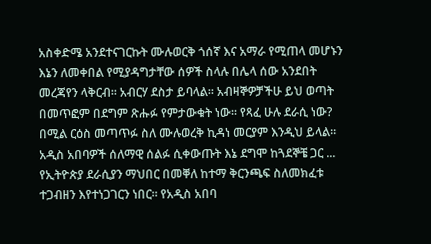አስቀድሜ አንደተናገርኩት ሙሉወርቅ ጎሰኛ እና አማራ የሚጠላ መሆኑን እኔን ለመቀበል የሚያዳግታቸው ሰዎች ስላሉ በሌላ ሰው አንደበት መረጃየን ላቅርብ። አብርሃ ደስታ ይባላል። አብዛኞዎቻችሁ ይህ ወጣት በመጥፎም በደግም ጽሑፉ የምታውቁት ነው። የጻፈ ሁሉ ደራሲ ነው? በሚል ርዕስ መጣጥፉ ስለ ሙሉወረቅ ኪዳነ መርያም እንዲህ ይላል። አዲስ አበባዎች ሰለማዊ ሰልፉ ሲቀውጡት እኔ ደግሞ ከጓደኞቼ ጋር ... የኢትዮጵያ ደራሲያን ማህበር በመቐለ ከተማ ቅርንጫፍ ስለመክፈቱ ተጋብዘን እየተነጋገርን ነበር። የአዲስ አበባ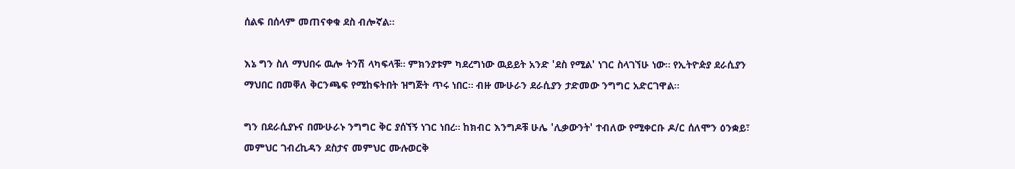ሰልፍ በሰላም መጠናቀቁ ደስ ብሎኛል።

እኔ ግን ስለ ማህበሩ ዉሎ ትንሽ ላካፍላቹ። ምክንያቱም ካደረግነው ዉይይት አንድ 'ደስ የሚል' ነገር ስላገኘሁ ነው። የኢትዮዽያ ደራሲያን ማህበር በመቐለ ቅርንጫፍ የሚከፍትበት ዝግጅት ጥሩ ነበር። ብዙ ሙሁራን ደራሲያን ታድመው ንግግር አድርገዋል።

ግን በደራሲያኑና በሙሁራኑ ንግግር ቅር ያሰኘኝ ነገር ነበረ። ከክብር እንግዶቹ ሁሌ 'ሊቃውንት' ተብለው የሚቀርቡ ዶ/ር ሰለሞን ዕንቋይ፣ መምህር ገብረኪዳን ደስታና መምህር ሙሉወርቅ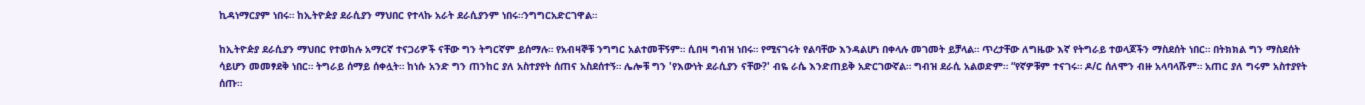ኪዳነማርያም ነበሩ። ከኢትዮዽያ ደራሲያን ማህበር የተላኩ አራት ደራሲያንም ነበሩ።ንግግርአድርገዋል።

ከኢትዮዽያ ደራሲያን ማህበር የተወከሉ አማርኛ ተናጋሪዎች ናቸው ግን ትግርኛም ይሰማሉ። የአብዛኞቹ ንግግር አልተመቸኝም። ሲበዛ ግብዝ ነበሩ። የሚናገሩት የልባቸው እንዳልሆነ በቀላሉ መገመት ይቻላል። ጥረታቸው ለግዜው እኛ የትግራይ ተወላጆችን ማስደሰት ነበር። በትክክል ግን ማስደሰት ሳይሆን መመፃደቅ ነበር። ትግራይ ሰማይ ሰቀሏት። ከነሱ አንድ ግን ጠንከር ያለ አስተያየት ሰጠና አስደሰተኝ። ሌሎቹ ግን 'የእውነት ደራሲያን ናቸው?' ብዬ ራሴ እንድጠይቅ አድርገውኛል። ግብዝ ደራሲ አልወድም። “የኛዎቹም ተናገሩ። ዶ/ር ሰለሞን ብዙ አላባላሹም። አጠር ያለ ግሩም አስተያየት ሰጡ።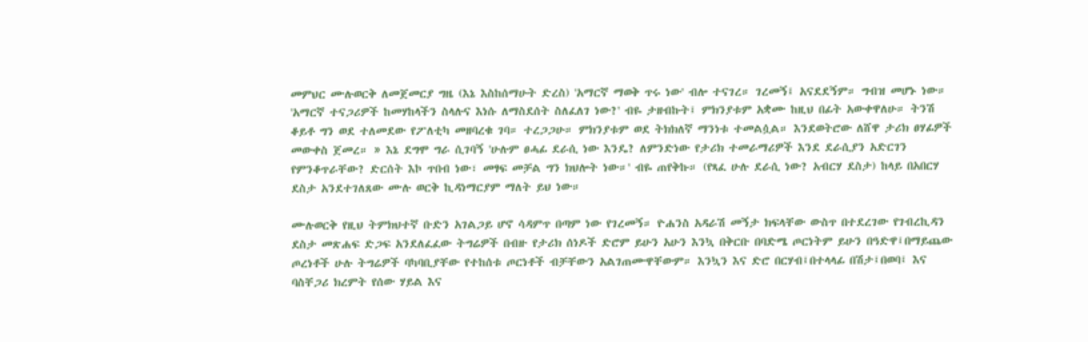መምህር ሙሉወርቅ ለመጀመርያ ግዜ (እኔ እስከሰማሁት ድረስ) 'አማርኛ ማወቅ ጥሩ ነው' ብሎ ተናገረ። ገረመኝ፤ አናደደኝም። ግብዝ መሆኑ ነው። 'አማርኛ ተናጋሪዎች ከመሃከላችን ስላሉና እነሱ ለማስደሰት ስለፈለገ ነው?' ብዬ ታዘብኩት፤ ምክንያቱም አቋሙ ከዚህ በፊት አውቀዋለሁ። ትንሽ ቆይቶ ግን ወደ ተለመደው የፖለቲካ መዘባረቁ ገባ። ተረጋጋሁ። ምክንያቱም ወደ ትክክለኛ ማንነቱ ተመልሷል። እንደወትሮው ለሸዋ ታሪክ ፀሃፊዎች መውቀስ ጀመረ። » እኔ ደግሞ ግራ ሲገባኝ 'ሁሉም ፀሓፊ ደራሲ ነው እንዴ? ለምንድነው የታሪክ ተመራማሪዎች እንደ ደራሲያን አድርገን  የምንቆጥራቸው? ድርሰት እኮ ጥበብ ነው፣ መፃፍ መቻል ግን ክህሎት ነው።' ብዬ ጠየቅኩ። (የጻፈ ሁሉ ደራሲ ነው? አብርሃ ደስታ) ከላይ በአበርሃ ደስታ አንደተገለጸው ሙሉ ወርቅ ኪዳነማርያም ማለት ይህ ነው።

ሙሉወርቅ የዚህ ትምክህተኛ ቡድን አገልጋይ ሆኖ ሳዳምጥ በጣም ነው የገረመኝ። ዮሐንስ አዳራሽ መኝታ ክፍላቸው ውስጥ በተደረገው የገብረኪዳን ደስታ መጽሐፍ ድጋፍ አንደለፈፈው ትግሬዎች በብዙ የታሪክ ሰነዶች ድሮም ይሁን አሁን እንኳ በቅርቡ በባድሜ ጦርነትም ይሁን በዓድዋ፤በማይጨው ጦረነቶች ሁሉ ትግሬዎች ባካባቢያቸው የተከሰቱ ጦርነቶች ብቻቸውን አልገጠሙዋቸውም። እንኳን እና ድሮ በርሃብ፤በተላላፊ በሽታ፤በወባ፤ እና ባስቸጋሪ ክረምት የሰው ሃይል እና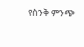የስንቅ ምንጭ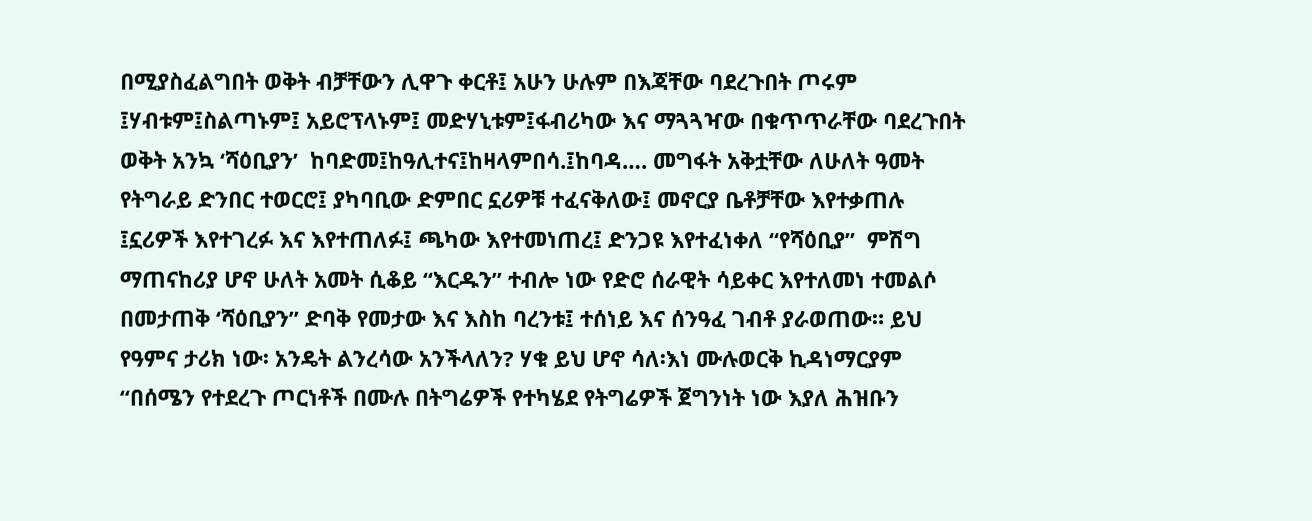በሚያስፈልግበት ወቅት ብቻቸውን ሊዋጉ ቀርቶ፤ አሁን ሁሉም በእጃቸው ባደረጉበት ጦሩም ፤ሃብቱም፤ስልጣኑም፤ አይሮፕላኑም፤ መድሃኒቱም፤ፋብሪካው እና ማጓጓዣው በቁጥጥራቸው ባደረጉበት ወቅት አንኳ ‘ሻዕቢያን’  ከባድመ፤ከዓሊተና፤ከዛላምበሳ.፤ከባዳ…. መግፋት አቅቷቸው ለሁለት ዓመት የትግራይ ድንበር ተወርሮ፤ ያካባቢው ድምበር ኗሪዎቹ ተፈናቅለው፤ መኖርያ ቤቶቻቸው እየተቃጠሉ ፤ኗሪዎች እየተገረፉ እና እየተጠለፉ፤ ጫካው እየተመነጠረ፤ ድንጋዩ እየተፈነቀለ “የሻዕቢያ”  ምሽግ ማጠናከሪያ ሆኖ ሁለት አመት ሲቆይ “እርዱን” ተብሎ ነው የድሮ ሰራዊት ሳይቀር እየተለመነ ተመልሶ በመታጠቅ ‘ሻዕቢያን” ድባቅ የመታው እና እስከ ባረንቱ፤ ተሰነይ እና ሰንዓፈ ገብቶ ያራወጠው። ይህ የዓምና ታሪክ ነው፡ አንዴት ልንረሳው አንችላለን? ሃቁ ይህ ሆኖ ሳለ፡እነ ሙሉወርቅ ኪዳነማርያም “በሰሜን የተደረጉ ጦርነቶች በሙሉ በትግሬዎች የተካሄደ የትግሬዎች ጀግንነት ነው እያለ ሕዝቡን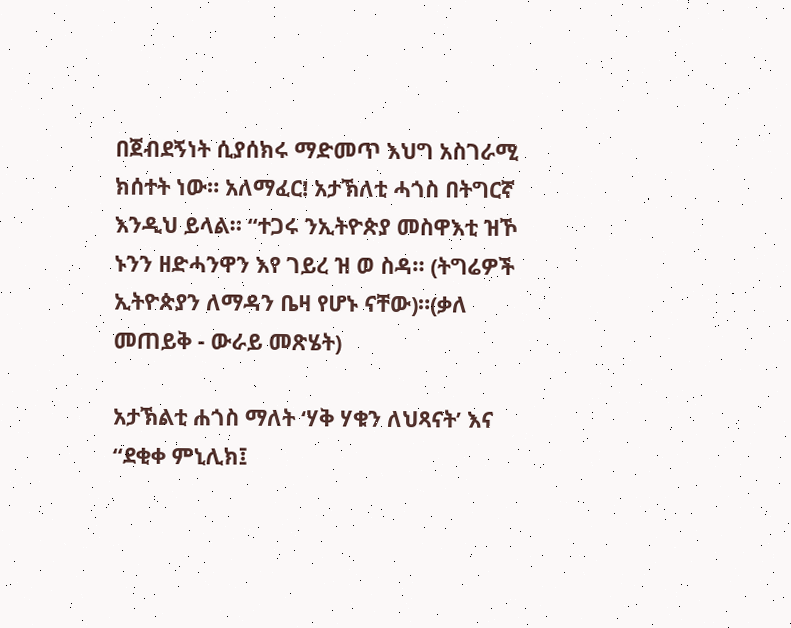በጀብደኝነት ሲያሰክሩ ማድመጥ እህግ አስገራሚ ክሰተት ነው። አለማፈር! አታኽለቲ ሓጎስ በትግርኛ እንዲህ ይላል። “ተጋሩ ንኢትዮጵያ መስዋእቲ ዝኾ ኑንን ዘድሓንዋን እየ ገይረ ዝ ወ ስዳ። (ትግሬዎች ኢትዮጵያን ለማዳን ቤዛ የሆኑ ናቸው)።(ቃለ መጠይቅ - ውራይ መጽሄት)

አታኽልቲ ሐጎስ ማለት ‘ሃቅ ሃቁን ለህጻናት’ እና “ደቂቀ ምኒሊክ፤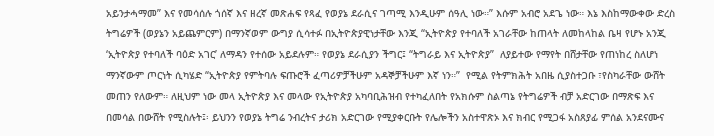አይንታሓማመ” እና የመሳሰሉ ጎሰኛ እና ዘረኛ መጽሐፍ የጻፈ የወያኔ ደራሲና ገጣሚ እንዲሁም ሰዓሊ ነው።” እሱም አብሮ አደጌ ነው። እኔ እስከማውቀው ድረስ ትግሬዎች (ወያኔን አይጨምርም) በማንኛወም ውግያ ሲሳተፉ በኢትዮጵያዊነታቸው እንጂ “ኢትዮጵያ የተባለች አገራቸው ከጠላት ለመከላከል ቤዛ የሆኑ አንጂ ‘ኢትዮጵያ የተባለች ባዕድ አገር’ ለማዳን የተሰው አይደሉም። የወያኔ ደራሲያን ችግር፤ “ትግራይ እና ኢትዮጵያ”  ለያይተው የማየት በሸታቸው የጠነከረ ስለሆነ ማንኛውም ጦርነት ሲካሄድ “ኢትዮጵያ የምትባሉ ፍጡሮች ፈጣሪዎቻችሁም አዳኞቻችሁም እኛ ነን።”  የሚል የትምክሕት አበዜ ሲያስተጋቡ ፣የስካራቸው ውሸት መጠን የለውም። ለዚህም ነው መላ ኢትዮጵያ እና መላው የኢትዮጵያ አካባቢሕዝብ የተካፈለበት የአክሱም ስልጣኔ የትግሬዎች ብቻ አድርገው በማጽፍ እና በመሳል በውሸት የሚስሉት፤፡ ይህንን የወያኔ ትግሬ ንብረትና ታሪክ አድርገው የሚያቀርቡት የሌሎችን አስተዋጽኦ እና ክብር የሚጋፋ አስጸያፊ ምሰል አንደናሙና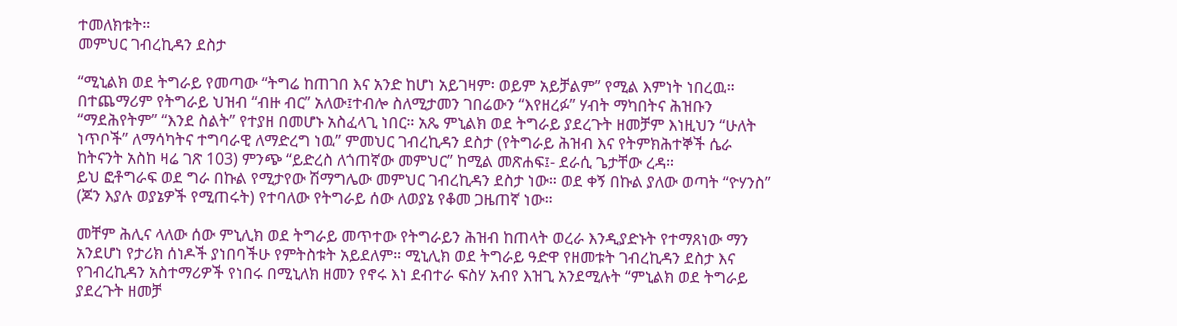ተመለክቱት።
መምህር ገብረኪዳን ደስታ

“ሚኒልክ ወደ ትግራይ የመጣው “ትግሬ ከጠገበ እና አንድ ከሆነ አይገዛም፡ ወይም አይቻልም” የሚል እምነት ነበረዉ። በተጨማሪም የትግራይ ህዝብ “ብዙ ብር” አለው፤ተብሎ ስለሚታመን ገበሬውን “እየዘረፉ” ሃብት ማካበትና ሕዝቡን “ማደሕየትም” “እንደ ስልት” የተያዘ በመሆኑ አስፈላጊ ነበር። አጼ ምኒልክ ወደ ትግራይ ያደረጉት ዘመቻም እነዚህን “ሁለት ነጥቦች” ለማሳካትና ተግባራዊ ለማድረግ ነዉ” ምመህር ገብረኪዳን ደስታ (የትግራይ ሕዝብ እና የትምክሕተኞች ሴራ ከትናንት አስከ ዛሬ ገጽ 103) ምንጭ “ይድረስ ለጎጠኛው መምህር” ከሚል መጽሐፍ፤- ደራሲ ጌታቸው ረዳ።
ይህ ፎቶግራፍ ወደ ግራ በኩል የሚታየው ሽማግሌው መምህር ገብረኪዳን ደስታ ነው። ወደ ቀኝ በኩል ያለው ወጣት “ዮሃንስ” (ጆን እያሉ ወያኔዎች የሚጠሩት) የተባለው የትግራይ ሰው ለወያኔ የቆመ ጋዜጠኛ ነው።

መቸም ሕሊና ላለው ሰው ምኒሊክ ወደ ትግራይ መጥተው የትግራይን ሕዝብ ከጠላት ወረራ እንዲያድኑት የተማጸነው ማን አንደሆነ የታሪክ ሰነዶች ያነበባችሁ የምትስቱት አይደለም። ሚኒሊክ ወደ ትግራይ ዓድዋ የዘመቱት ገብረኪዳን ደስታ እና የገብረኪዳን አስተማሪዎች የነበሩ በሚኒለክ ዘመን የኖሩ እነ ደብተራ ፍስሃ አብየ እዝጊ አንደሚሉት “ምኒልክ ወደ ትግራይ ያደረጉት ዘመቻ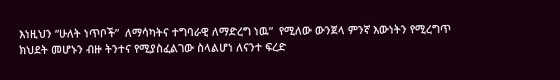እነዚህን “ሁለት ነጥቦች”  ለማሳካትና ተግባራዊ ለማድረግ ነዉ”  የሚለው ውንጀላ ምንኛ እውነትን የሚረግጥ ክህደት መሆኑን ብዙ ትንተና የሚያስፈልገው ስላልሆነ ለናንተ ፍረድ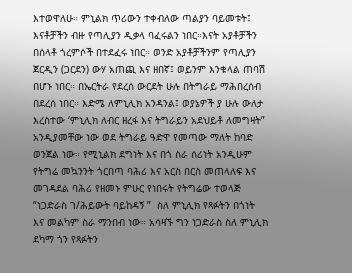እተወዋለሁ። ምኒልክ ጥሪውን ተቀብለው ጣልያን ባይመቱት፤ እናቶቻችን ብዙ የጣሊያን ዲቃላ ባፈሩልን ነበር።እናት አያቶቻችን በሰላቶ ጎረምሶች በተደፈሩ ነበር። ወንድ አያቶቻችንም የጣሊያን ጀርዲን (ጋርደን) ውሃ አጠጪ እና ዘበኛ፤ ወይንም እንቁላል ጠባሽ በሆኑ ነበር። በኤርትራ የደረሰ ውርደት ሁሉ በትግራይ ማሕበረሰብ በደረሰ ነበር። እድሜ ለምኒሊክ አንዳንል፤ ወያኔዎች ያ ሁሉ ውለታ እረስተው ‘ምኒሊክ ለብር ዘረፋ እና ትግራይን አደህይቶ ለመግዛት”  አንዲያመቸው ነው ወደ ትግራይ ዓድዋ የመጣው ማለት ከባድ ወንጀል ነው። የሚኒልክ ደግነት እና በጎ ስራ ሰሪነት አንዲሁም የትግሬ መኳንንት ጎርበጣ ባሕሪ እና አርስ በርስ መጠላለፍ እና መገዳደል ባሕሪ የዘመኑ ምሁር የነበሩት የትግሬው ተወላጅ “ነጋድራስ ገ/ሕይውት ባይከዳኝ ”  ስለ ምኒሊክ የጻፉትን በጎነት እና መልካም ስራ ማንበብ ነው። አሳዛኙ ግን ነጋድራስ ስለ ምኒሊክ ደካማ ጎን የጻፉትን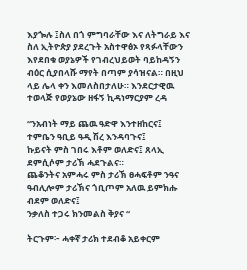እያጐሉ ፤ስለ በጎ ምግባራቸው እና ለትግራይ እና ስለ ኢትዮጵያ ያደረጉት አስተዋፅኦ የጻፉላቸውን እየደበቁ ወያኔዎች የገብረህይወት ባይከዳኝን ብዕር ሲያበላሹ ማየት በጣም ያሳዝናል። በዚህ ላይ ሌላ ቀን እመለስበታለሁ። እንደርታዊዉ ተወላጅ የወያኔው ዘፋኝ ኪዳነማርያም ረዳ

“ንአብነት ማይ ጨዉ ዓድዋ እንተዘከርና፤
ተምቤን ዓቢይ ዓዲ ሽረ እንዳባጉና፤
ኩይናት ምስ ገበሩ እቶም ወለድና፤ ጸላኢ ደምሲሶም ታሪኽ ሓደጉልና።
ጨቆንትና አምሓሩ ምስ ታሪኽ ፀሓፍቶም ንዓና ዓብሊሎም ታሪኽና ጎቢጦም አለዉ ይምክሑ ብደም ወለድና፤
ንቃለስ ተጋሩ ክንመልስ ቅያና “

ትርጉም፦ ሓቀኛ ታሪክ ተደብቆ አይቀርም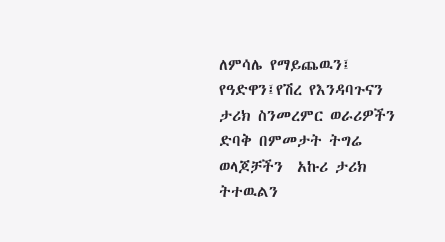ለምሳሌ የማይጨዉን፤ የዓድዋን፤የሽረ የእንዳባጉናን ታሪክ ስንመረምር ወራሪዎችን ድባቅ በምመታት ትግሬ  ወላጆቻችን  አኩሪ ታሪክ ትተዉልን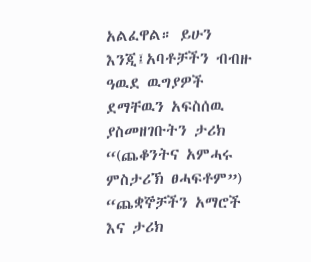አልፈዋል። ይሁን እንጂ፤አባቶቻችን ብብዙ ዓዉደ ዉግያዎች ደማቸዉን አፍስሰዉ ያስመዘገቡትን ታሪክ “(ጨቆንትና አምሓሩ ምስታሪኽ ፀሓፍቶም”) “ጨቋኞቻችን አማሮች እና ታሪክ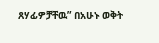ጸሃፊዎቻቸዉ” በአሁኑ ወቅት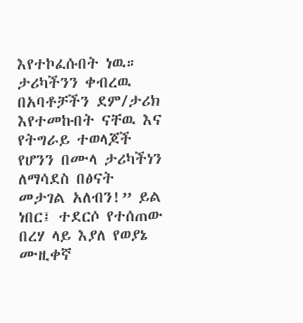እየተኮፈሱበት ነዉ። ታሪካችንን ቀብረዉ በአባቶቻችን ደም/ታሪክ እየተመኩበት ናቸዉ እና የትግራይ ተወላጆች የሆንን በሙላ ታሪካችነን ለማሳደስ በፅናት መታገል አለብን!” ይል ነበር፤ ተደርሶ የተሰጠው በረሃ ላይ እያለ የወያኔ ሙዚቀኛ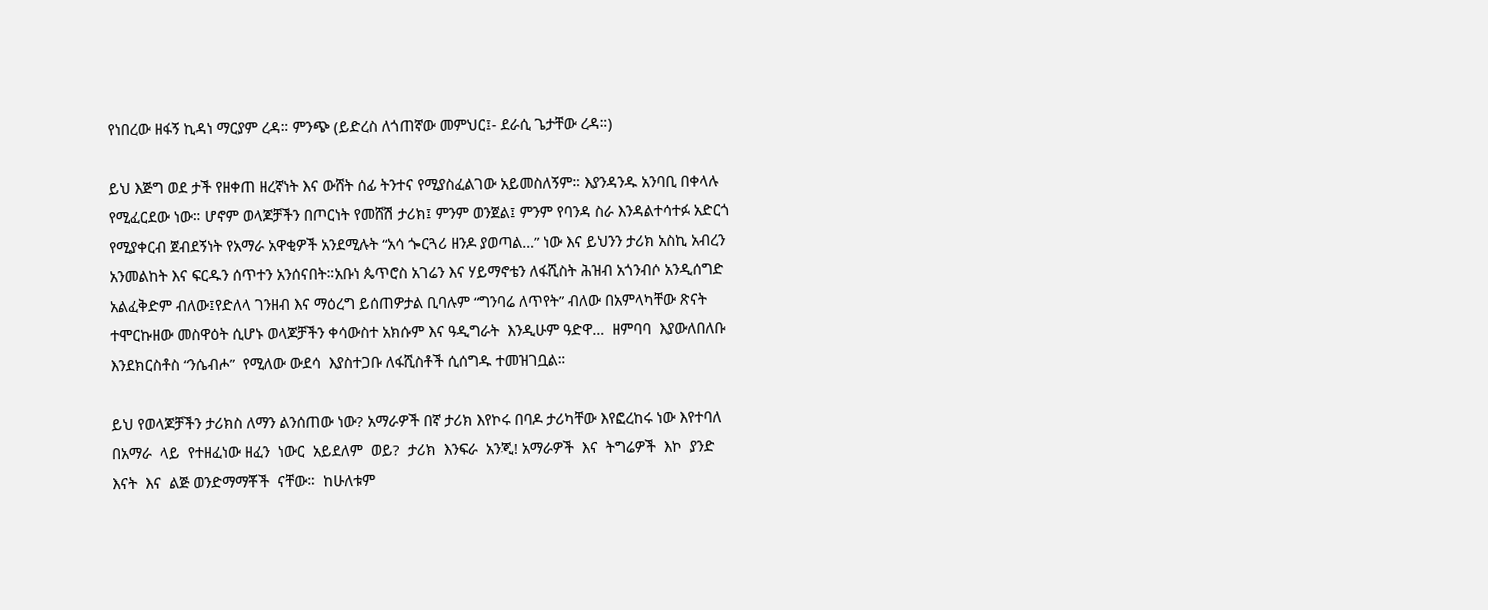የነበረው ዘፋኝ ኪዳነ ማርያም ረዳ። ምንጭ (ይድረስ ለጎጠኛው መምህር፤- ደራሲ ጌታቸው ረዳ።)

ይህ እጅግ ወደ ታች የዘቀጠ ዘረኛነት እና ውሸት ሰፊ ትንተና የሚያስፈልገው አይመስለኝም። እያንዳንዱ አንባቢ በቀላሉ የሚፈርደው ነው። ሆኖም ወላጆቻችን በጦርነት የመሸሽ ታሪክ፤ ምንም ወንጀል፤ ምንም የባንዳ ስራ እንዳልተሳተፉ አድርጎ የሚያቀርብ ጀብደኝነት የአማራ አዋቂዎች አንደሚሉት “አሳ ጐርጓሪ ዘንዶ ያወጣል…” ነው እና ይህንን ታሪክ አስኪ አብረን አንመልከት እና ፍርዱን ሰጥተን አንሰናበት።አቡነ ጴጥሮስ አገሬን እና ሃይማኖቴን ለፋሺስት ሕዝብ አጎንብሶ አንዲሰግድ አልፈቅድም ብለው፤የድለላ ገንዘብ እና ማዕረግ ይሰጠዎታል ቢባሉም “ግንባሬ ለጥየት” ብለው በአምላካቸው ጽናት ተሞርኩዘው መስዋዕት ሲሆኑ ወላጆቻችን ቀሳውስተ አክሱም እና ዓዲግራት  እንዲሁም ዓድዋ…  ዘምባባ  እያውለበለቡ  እንደክርስቶስ “ንሴብሖ”  የሚለው ውደሳ  እያስተጋቡ ለፋሺስቶች ሲሰግዱ ተመዝገቧል።

ይህ የወላጆቻችን ታሪክስ ለማን ልንሰጠው ነው? አማራዎች በኛ ታሪክ እየኮሩ በባዶ ታሪካቸው እየፎረከሩ ነው እየተባለ በአማራ  ላይ  የተዘፈነው ዘፈን  ነውር  አይደለም  ወይ?  ታሪክ  እንፍራ  አንጂ! አማራዎች  እና  ትግሬዎች  እኮ  ያንድ  እናት  እና  ልጅ ወንድማማቾች  ናቸው።  ከሁለቱም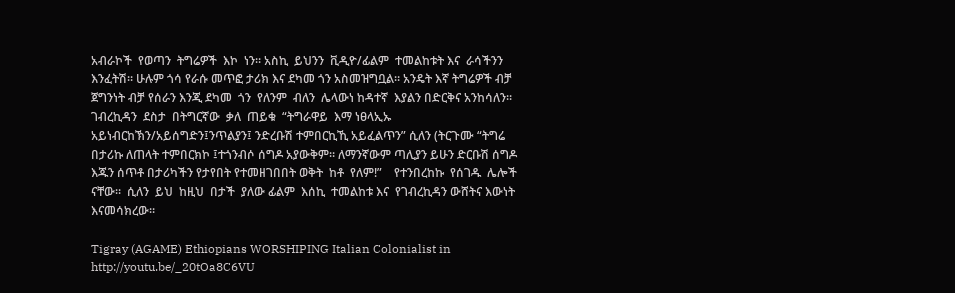አብራኮች  የወጣን  ትግሬዎች  እኮ  ነን። አስኪ  ይህንን  ቪዲዮ/ፊልም  ተመልከቱት እና  ራሳችንን እንፈትሽ። ሁሉም ጎሳ የራሱ መጥፎ ታሪክ እና ደካመ ጎን አስመዝግቧል። አንዴት እኛ ትግሬዎች ብቻ ጀግንነት ብቻ የሰራን እንጂ ደካመ  ጎን  የለንም  ብለን  ሌላውነ ከዳተኛ  እያልን በድርቅና አንከሳለን።  ገብረኪዳን  ደስታ  በትግርኛው  ቃለ  ጠይቁ  “ትግራዋይ  እማ ነፀላኢኡ አይነብርከኽን/አይሰግድን፤ንጥልያን፤ ንድረቡሽ ተምበርኪኺ አይፈልጥን” ሲለን (ትርጉሙ “ትግሬ በታሪኩ ለጠላት ተምበርክኮ ፤ተጎንብሶ ሰግዶ አያውቅም። ለማንኛውም ጣሊያን ይሁን ድርቡሽ ሰግዶ እጁን ሰጥቶ በታሪካችን የታየበት የተመዘገበበት ወቅት  ከቶ  የለም!”    የተንበረከኩ  የሰገዱ  ሌሎች  ናቸው።  ሲለን  ይህ  ከዚህ  በታች  ያለው ፊልም  እሰኪ  ተመልከቱ እና  የገብረኪዳን ውሸትና እውነት እናመሳክረው።

Tigray (AGAME) Ethiopians WORSHIPING Italian Colonialist in
http://youtu.be/_20tOa8C6VU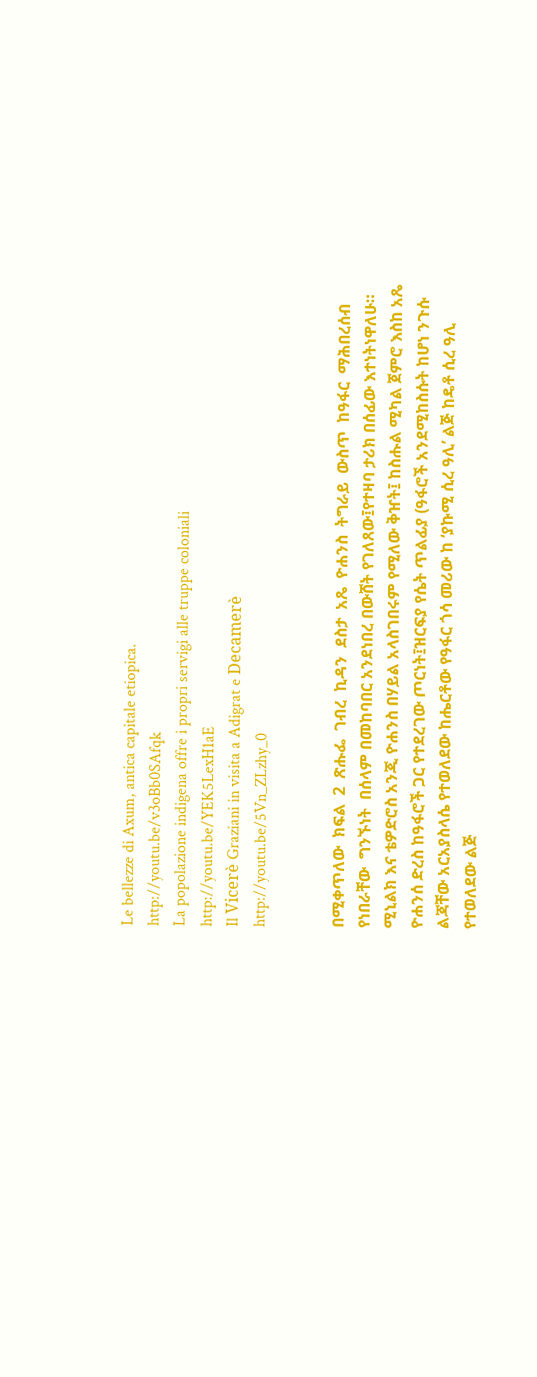Le bellezze di Axum, antica capitale etiopica.
http://youtu.be/v3oBb0SAfqk
La popolazione indigena offre i propri servigi alle truppe coloniali
http://youtu.be/YEK5LexH1aE
Il Vicerè Graziani in visita a Adigrat e Decamerè
http://youtu.be/5Vn_ZLzhy_0


በሚቀጥለው  ክፍል  2  ጽሑፌ  ገብረ  ኪዳን  ደስታ  አጼ  ዮሐንስ  ትግራይ  ውስጥ  ከዓፋር  ማሕበረሰብ  የነበራቸው  ግንኙነት  በሰላም በመከባበር አንደነበረ በውሸት የገለጸው፤የተዛባ ታሪክ በሰፊው እተነትነዋለሁ። ሚኒልክ እና ቴዎድሮስ አንጂ ዮሐንስ በሃይል አላስገበሩም የሚለው ቅዠት፤ ከስሑል ሚካል ጀምሮ እስከ አጼ ዮሐንሰ ድረስ ከዓፋሮች ጋር የተደረገው ጦርነት፤ዝርፍያ የሴት ጥልፊያ (ዓፋሮች አንደሚከስሱት ከሆነ ንጉሱ ልጃቸው አርአያስላሴ የተወለደው ከሔርቶው የዓፋር ጎሳ መሪው ከ ‘ያኩሚ ሲረ ዓሊ’ ልጅ ከዴቶ ሲረ ዓሊ የተወለደው ልጅ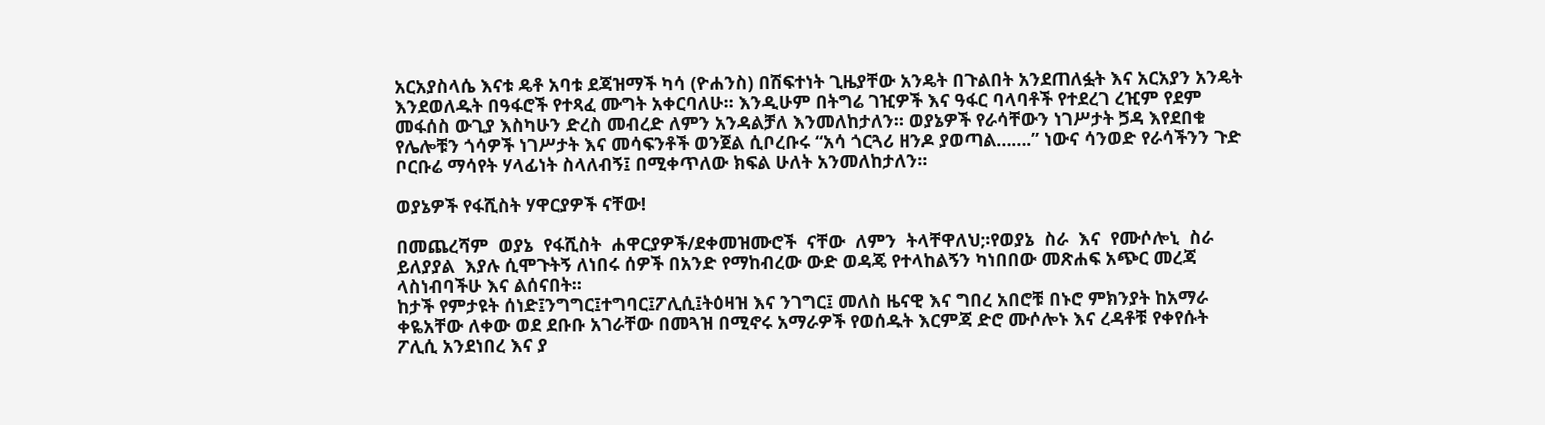አርአያስላሴ እናቱ ዴቶ አባቱ ደጃዝማች ካሳ (ዮሐንስ) በሽፍተነት ጊዜያቸው አንዴት በጉልበት አንደጠለፏት እና አርአያን አንዴት እንደወለዱት በዓፋሮች የተጻፈ ሙግት አቀርባለሁ። እንዲሁም በትግሬ ገዢዎች እና ዓፋር ባላባቶች የተደረገ ረዢም የደም መፋሰስ ውጊያ እስካሁን ድረስ መብረድ ለምን አንዳልቻለ እንመለከታለን። ወያኔዎች የራሳቸውን ነገሥታት ጛዳ እየደበቁ የሌሎቹን ጎሳዎች ነገሥታት እና መሳፍንቶች ወንጀል ሲቦረቡሩ “አሳ ጎርጓሪ ዘንዶ ያወጣል…….” ነውና ሳንወድ የራሳችንን ጉድ ቦርቡሬ ማሳየት ሃላፊነት ስላለብኝ፤ በሚቀጥለው ክፍል ሁለት አንመለከታለን።

ወያኔዎች የፋሺስት ሃዋርያዎች ናቸው!

በመጨረሻም  ወያኔ  የፋሺስት  ሐዋርያዎች/ደቀመዝሙሮች  ናቸው  ለምን  ትላቸዋለህ;፡የወያኔ  ስራ  እና  የሙሶሎኒ  ስራ  ይለያያል  እያሉ ሲሞጉትኝ ለነበሩ ሰዎች በአንድ የማከብረው ውድ ወዳጄ የተላከልኝን ካነበበው መጽሐፍ አጭር መረጃ ላስነብባችሁ እና ልሰናበት።
ከታች የምታዩት ሰነድ፤ንግግር፤ተግባር፤ፖሊሲ፤ትዕዛዝ እና ንገግር፤ መለስ ዜናዊ እና ግበረ አበሮቹ በኑሮ ምክንያት ከአማራ ቀዬአቸው ለቀው ወደ ደቡቡ አገራቸው በመጓዝ በሚኖሩ አማራዎች የወሰዱት እርምጃ ድሮ ሙሶሎኑ እና ረዳቶቹ የቀየሱት ፖሊሲ አንደነበረ እና ያ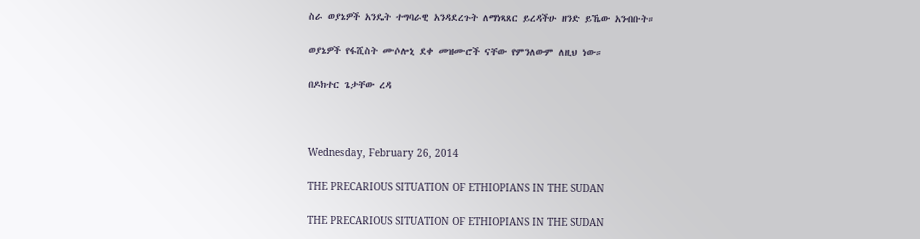ስራ ወያኔዎች አንዴት ተግባራዊ አንዳደረጉት ለማነጻጸር ይረዳችሁ ዘንድ ይኼው አንብቡት።

ወያኔዎች የፋሺስት ሙሶሎኒ ደቀ መዝሙሮች ናቸው የምንለውም ለዚህ ነው።

በዶክተር ጌታቸው ረዳ



Wednesday, February 26, 2014

THE PRECARIOUS SITUATION OF ETHIOPIANS IN THE SUDAN

THE PRECARIOUS SITUATION OF ETHIOPIANS IN THE SUDAN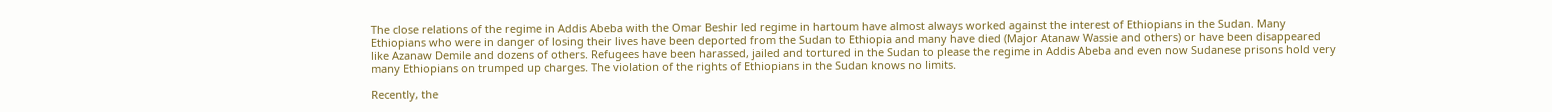The close relations of the regime in Addis Abeba with the Omar Beshir led regime in hartoum have almost always worked against the interest of Ethiopians in the Sudan. Many Ethiopians who were in danger of losing their lives have been deported from the Sudan to Ethiopia and many have died (Major Atanaw Wassie and others) or have been disappeared like Azanaw Demile and dozens of others. Refugees have been harassed, jailed and tortured in the Sudan to please the regime in Addis Abeba and even now Sudanese prisons hold very many Ethiopians on trumped up charges. The violation of the rights of Ethiopians in the Sudan knows no limits.

Recently, the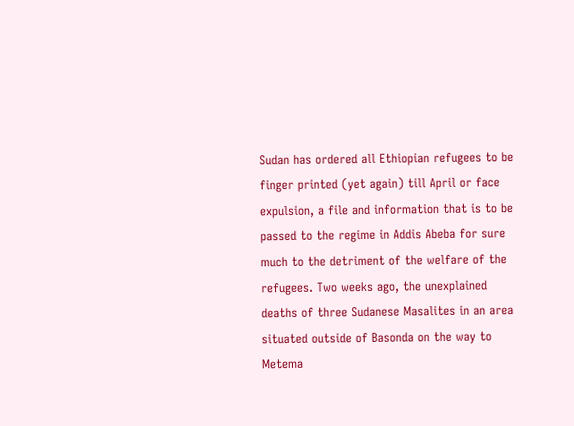Sudan has ordered all Ethiopian refugees to be finger printed (yet again) till April or face expulsion, a file and information that is to be passed to the regime in Addis Abeba for sure much to the detriment of the welfare of the refugees. Two weeks ago, the unexplained deaths of three Sudanese Masalites in an area situated outside of Basonda on the way to Metema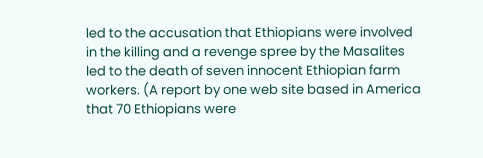led to the accusation that Ethiopians were involved in the killing and a revenge spree by the Masalites led to the death of seven innocent Ethiopian farm workers. (A report by one web site based in America that 70 Ethiopians were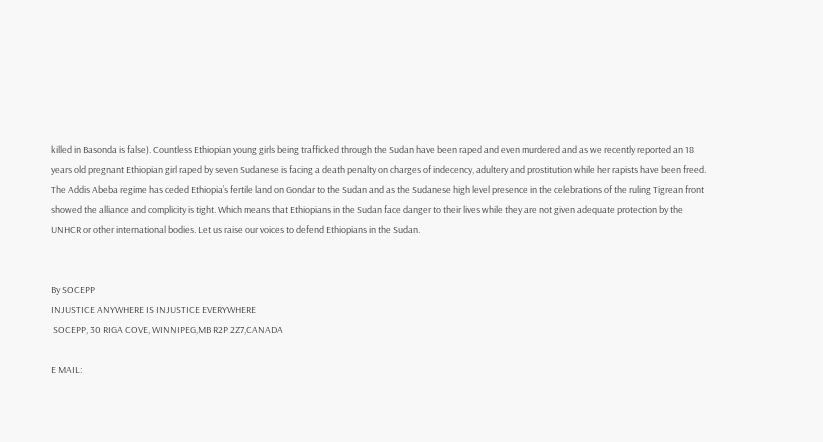killed in Basonda is false). Countless Ethiopian young girls being trafficked through the Sudan have been raped and even murdered and as we recently reported an 18 years old pregnant Ethiopian girl raped by seven Sudanese is facing a death penalty on charges of indecency, adultery and prostitution while her rapists have been freed. The Addis Abeba regime has ceded Ethiopia’s fertile land on Gondar to the Sudan and as the Sudanese high level presence in the celebrations of the ruling Tigrean front showed the alliance and complicity is tight. Which means that Ethiopians in the Sudan face danger to their lives while they are not given adequate protection by the UNHCR or other international bodies. Let us raise our voices to defend Ethiopians in the Sudan.


By SOCEPP
INJUSTICE ANYWHERE IS INJUSTICE EVERYWHERE
 SOCEPP, 30 RIGA COVE, WINNIPEG,MB R2P 2Z7,CANADA

E MAIL: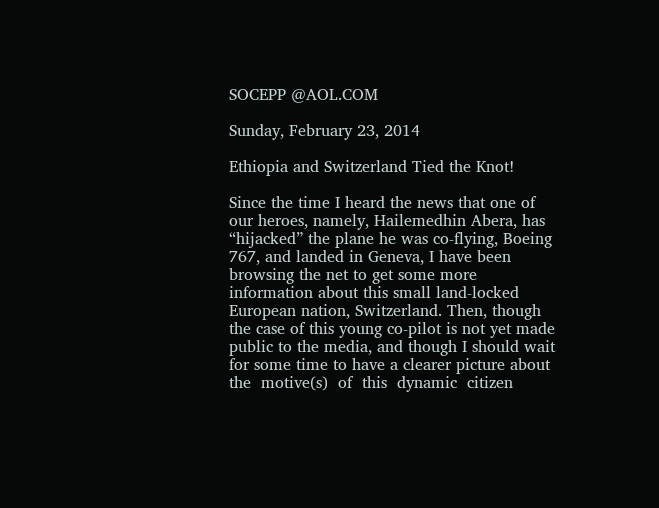SOCEPP @AOL.COM

Sunday, February 23, 2014

Ethiopia and Switzerland Tied the Knot!

Since the time I heard the news that one of our heroes, namely, Hailemedhin Abera, has “hijacked” the plane he was co-flying, Boeing 767, and landed in Geneva, I have been browsing the net to get some more information about this small land-locked European nation, Switzerland. Then, though the case of this young co-pilot is not yet made public to the media, and though I should wait for some time to have a clearer picture about  the  motive(s)  of  this  dynamic  citizen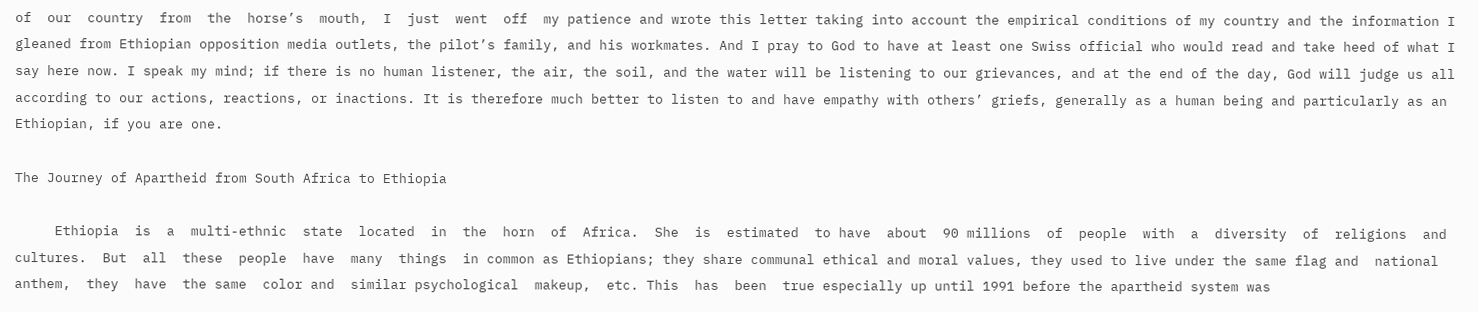of  our  country  from  the  horse’s  mouth,  I  just  went  off  my patience and wrote this letter taking into account the empirical conditions of my country and the information I gleaned from Ethiopian opposition media outlets, the pilot’s family, and his workmates. And I pray to God to have at least one Swiss official who would read and take heed of what I say here now. I speak my mind; if there is no human listener, the air, the soil, and the water will be listening to our grievances, and at the end of the day, God will judge us all according to our actions, reactions, or inactions. It is therefore much better to listen to and have empathy with others’ griefs, generally as a human being and particularly as an Ethiopian, if you are one.

The Journey of Apartheid from South Africa to Ethiopia

     Ethiopia  is  a  multi-ethnic  state  located  in  the  horn  of  Africa.  She  is  estimated  to have  about  90 millions  of  people  with  a  diversity  of  religions  and  cultures.  But  all  these  people  have  many  things  in common as Ethiopians; they share communal ethical and moral values, they used to live under the same flag and  national  anthem,  they  have  the same  color and  similar psychological  makeup,  etc. This  has  been  true especially up until 1991 before the apartheid system was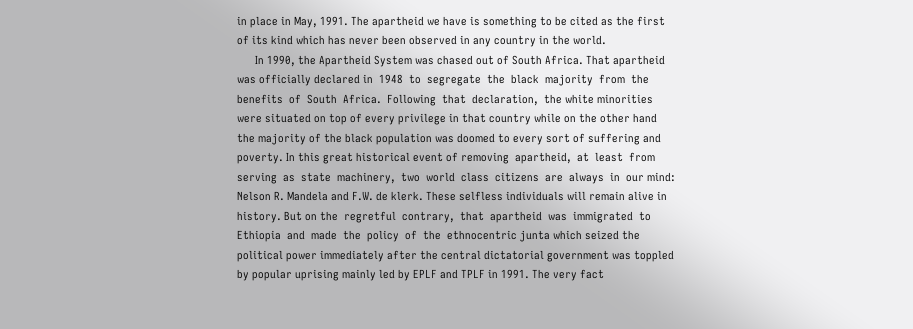in place in May, 1991. The apartheid we have is something to be cited as the first of its kind which has never been observed in any country in the world.
      In 1990, the Apartheid System was chased out of South Africa. That apartheid was officially declared in  1948  to  segregate  the  black  majority  from  the  benefits  of  South  Africa.  Following  that  declaration,  the white minorities were situated on top of every privilege in that country while on the other hand the majority of the black population was doomed to every sort of suffering and poverty. In this great historical event of removing  apartheid,  at  least  from  serving  as  state  machinery,  two  world  class  citizens  are  always  in  our mind: Nelson R. Mandela and F.W. de klerk. These selfless individuals will remain alive in history. But on the  regretful  contrary,  that  apartheid  was  immigrated  to  Ethiopia  and  made  the  policy  of  the  ethnocentric junta which seized the political power immediately after the central dictatorial government was toppled by popular uprising mainly led by EPLF and TPLF in 1991. The very fact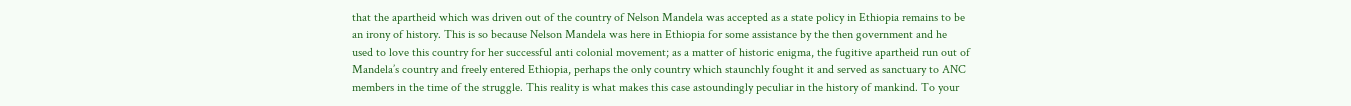that the apartheid which was driven out of the country of Nelson Mandela was accepted as a state policy in Ethiopia remains to be an irony of history. This is so because Nelson Mandela was here in Ethiopia for some assistance by the then government and he used to love this country for her successful anti colonial movement; as a matter of historic enigma, the fugitive apartheid run out of Mandela’s country and freely entered Ethiopia, perhaps the only country which staunchly fought it and served as sanctuary to ANC members in the time of the struggle. This reality is what makes this case astoundingly peculiar in the history of mankind. To your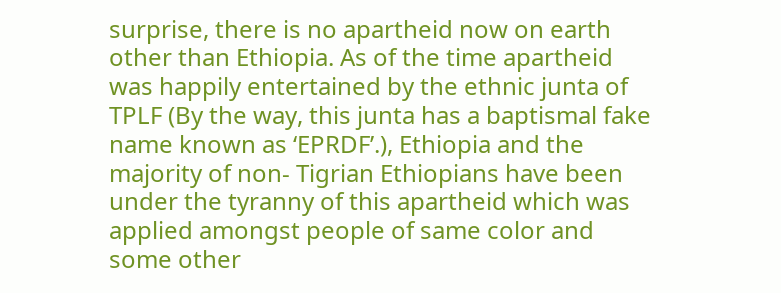surprise, there is no apartheid now on earth other than Ethiopia. As of the time apartheid was happily entertained by the ethnic junta of TPLF (By the way, this junta has a baptismal fake name known as ‘EPRDF’.), Ethiopia and the majority of non- Tigrian Ethiopians have been under the tyranny of this apartheid which was applied amongst people of same color and some other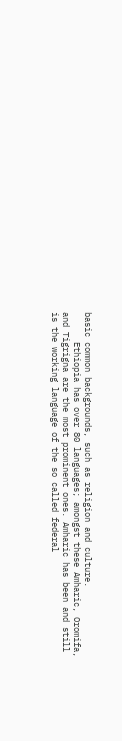basic common backgrounds, such as religion and culture.
      Ethiopia has over 80 languages; amongst these Amharic, Oromifa, and Tigrigna are the most prominent ones. Amharic has been and still is the working language of the so called federal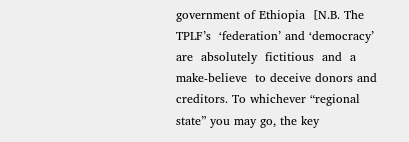government of Ethiopia  [N.B. The  TPLF’s  ‘federation’ and ‘democracy’ are  absolutely  fictitious  and  a  make-believe  to deceive donors and creditors. To whichever “regional state” you may go, the key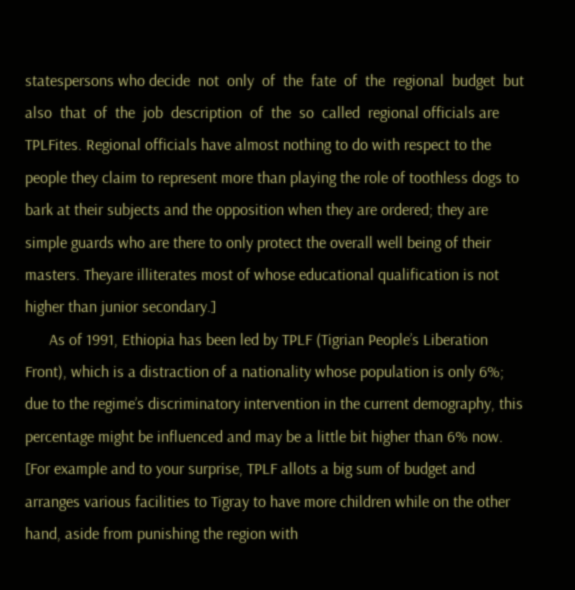statespersons who decide  not  only  of  the  fate  of  the  regional  budget  but  also  that  of  the  job  description  of  the  so  called  regional officials are TPLFites. Regional officials have almost nothing to do with respect to the people they claim to represent more than playing the role of toothless dogs to bark at their subjects and the opposition when they are ordered; they are simple guards who are there to only protect the overall well being of their masters. Theyare illiterates most of whose educational qualification is not higher than junior secondary.]
      As of 1991, Ethiopia has been led by TPLF (Tigrian People’s Liberation Front), which is a distraction of a nationality whose population is only 6%; due to the regime’s discriminatory intervention in the current demography, this percentage might be influenced and may be a little bit higher than 6% now. [For example and to your surprise, TPLF allots a big sum of budget and arranges various facilities to Tigray to have more children while on the other hand, aside from punishing the region with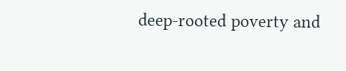deep-rooted poverty and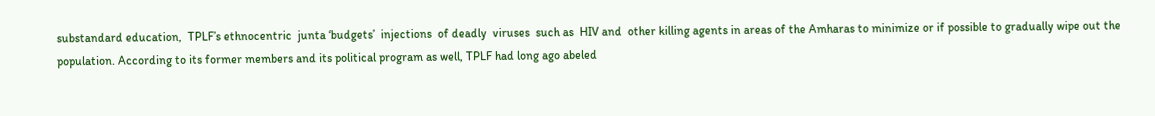substandard education,  TPLF’s ethnocentric  junta ‘budgets’  injections  of deadly  viruses  such as  HIV and  other killing agents in areas of the Amharas to minimize or if possible to gradually wipe out the population. According to its former members and its political program as well, TPLF had long ago abeled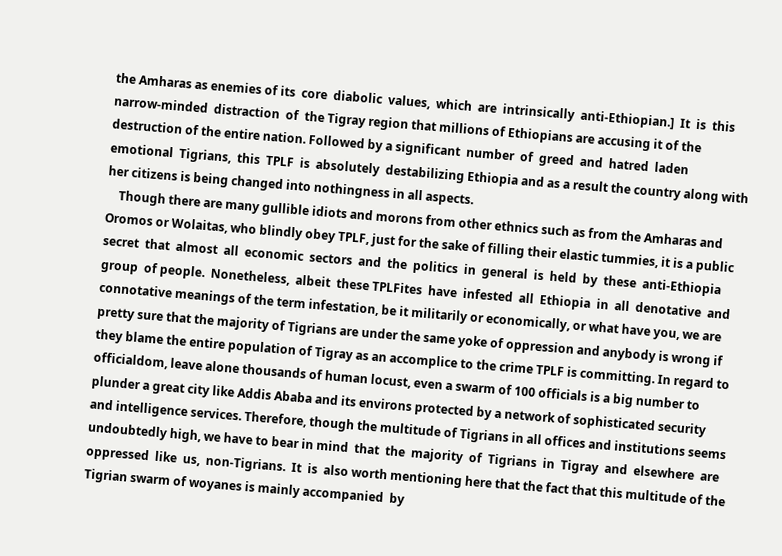the Amharas as enemies of its  core  diabolic  values,  which  are  intrinsically  anti-Ethiopian.]  It  is  this  narrow-minded  distraction  of  the Tigray region that millions of Ethiopians are accusing it of the destruction of the entire nation. Followed by a significant  number  of  greed  and  hatred  laden  emotional  Tigrians,  this  TPLF  is  absolutely  destabilizing Ethiopia and as a result the country along with her citizens is being changed into nothingness in all aspects.
    Though there are many gullible idiots and morons from other ethnics such as from the Amharas and Oromos or Wolaitas, who blindly obey TPLF, just for the sake of filling their elastic tummies, it is a public secret  that  almost  all  economic  sectors  and  the  politics  in  general  is  held  by  these  anti-Ethiopia  group  of people.  Nonetheless,  albeit  these TPLFites  have  infested  all  Ethiopia  in  all  denotative  and  connotative meanings of the term infestation, be it militarily or economically, or what have you, we are pretty sure that the majority of Tigrians are under the same yoke of oppression and anybody is wrong if they blame the entire population of Tigray as an accomplice to the crime TPLF is committing. In regard to officialdom, leave alone thousands of human locust, even a swarm of 100 officials is a big number to plunder a great city like Addis Ababa and its environs protected by a network of sophisticated security and intelligence services. Therefore, though the multitude of Tigrians in all offices and institutions seems undoubtedly high, we have to bear in mind  that  the  majority  of  Tigrians  in  Tigray  and  elsewhere  are  oppressed  like  us,  non-Tigrians.  It  is  also worth mentioning here that the fact that this multitude of the Tigrian swarm of woyanes is mainly accompanied  by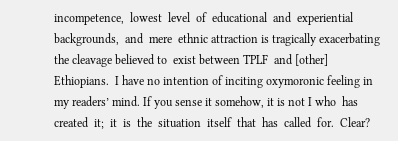incompetence,  lowest  level  of  educational  and  experiential  backgrounds,  and  mere  ethnic attraction is tragically exacerbating the cleavage believed to  exist between TPLF  and [other] Ethiopians.  I have no intention of inciting oxymoronic feeling in my readers’ mind. If you sense it somehow, it is not I who  has  created  it;  it  is  the  situation  itself  that  has  called  for.  Clear?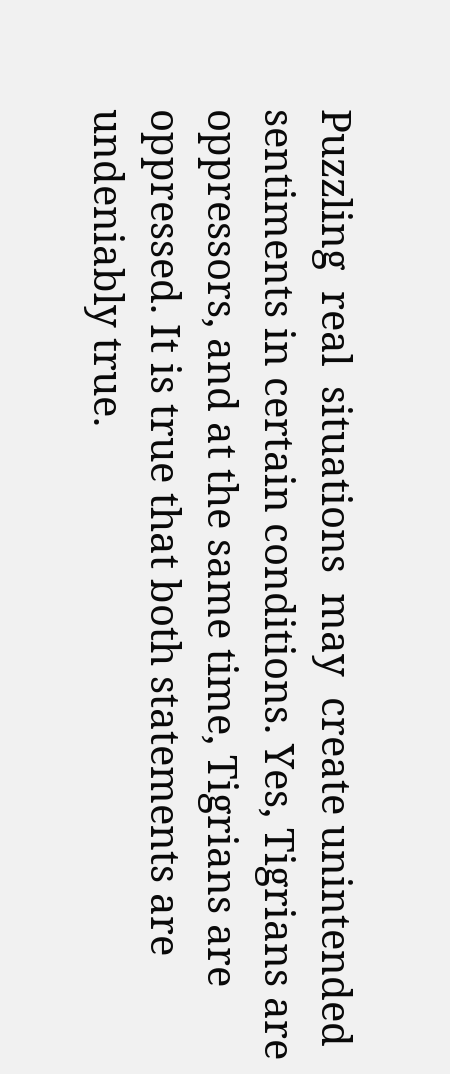Puzzling  real  situations  may  create unintended sentiments in certain conditions. Yes, Tigrians are oppressors, and at the same time, Tigrians are oppressed. It is true that both statements are undeniably true.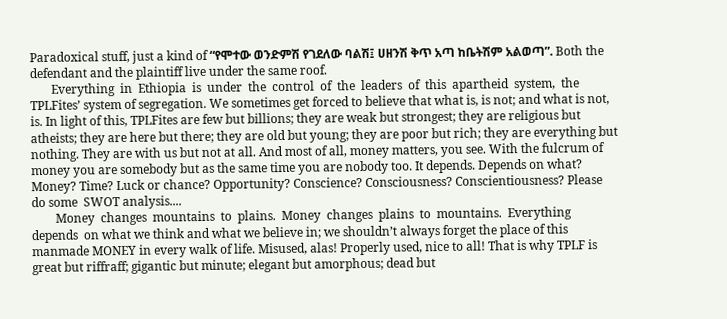Paradoxical stuff, just a kind of “የሞተው ወንድምሽ የገደለው ባልሽ፤ ሀዘንሽ ቅጥ አጣ ከቤትሽም አልወጣ”. Both the defendant and the plaintiff live under the same roof.
       Everything  in  Ethiopia  is  under  the  control  of  the  leaders  of  this  apartheid  system,  the  TPLFites’ system of segregation. We sometimes get forced to believe that what is, is not; and what is not, is. In light of this, TPLFites are few but billions; they are weak but strongest; they are religious but atheists; they are here but there; they are old but young; they are poor but rich; they are everything but nothing. They are with us but not at all. And most of all, money matters, you see. With the fulcrum of money you are somebody but as the same time you are nobody too. It depends. Depends on what? Money? Time? Luck or chance? Opportunity? Conscience? Consciousness? Conscientiousness? Please do some  SWOT analysis....
        Money  changes  mountains  to  plains.  Money  changes  plains  to  mountains.  Everything  depends  on what we think and what we believe in; we shouldn’t always forget the place of this manmade MONEY in every walk of life. Misused, alas! Properly used, nice to all! That is why TPLF is great but riffraff; gigantic but minute; elegant but amorphous; dead but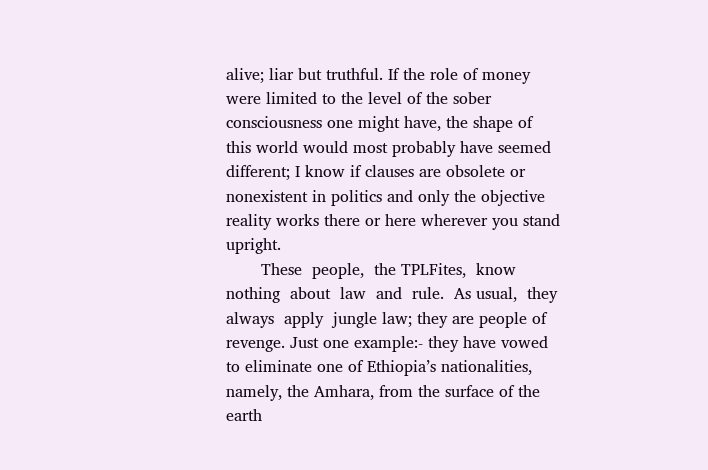alive; liar but truthful. If the role of money were limited to the level of the sober consciousness one might have, the shape of this world would most probably have seemed different; I know if clauses are obsolete or nonexistent in politics and only the objective reality works there or here wherever you stand upright.
       These  people,  the TPLFites,  know nothing  about  law  and  rule.  As usual,  they  always  apply  jungle law; they are people of revenge. Just one example:- they have vowed to eliminate one of Ethiopia’s nationalities, namely, the Amhara, from the surface of the earth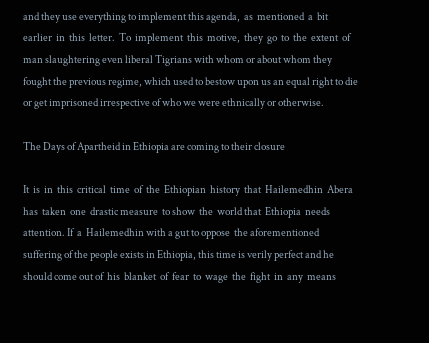and they use everything to implement this agenda,  as  mentioned  a  bit  earlier  in  this  letter.  To  implement  this  motive,  they  go  to  the  extent  of  man slaughtering even liberal Tigrians with whom or about whom they fought the previous regime, which used to bestow upon us an equal right to die or get imprisoned irrespective of who we were ethnically or otherwise.

The Days of Apartheid in Ethiopia are coming to their closure

It  is  in  this  critical  time  of  the  Ethiopian  history  that  Hailemedhin  Abera  has  taken  one  drastic measure  to show  the  world that  Ethiopia  needs attention. If  a  Hailemedhin with a gut to oppose  the aforementioned suffering of the people exists in Ethiopia, this time is verily perfect and he should come out of  his  blanket  of  fear  to  wage  the  fight  in  any  means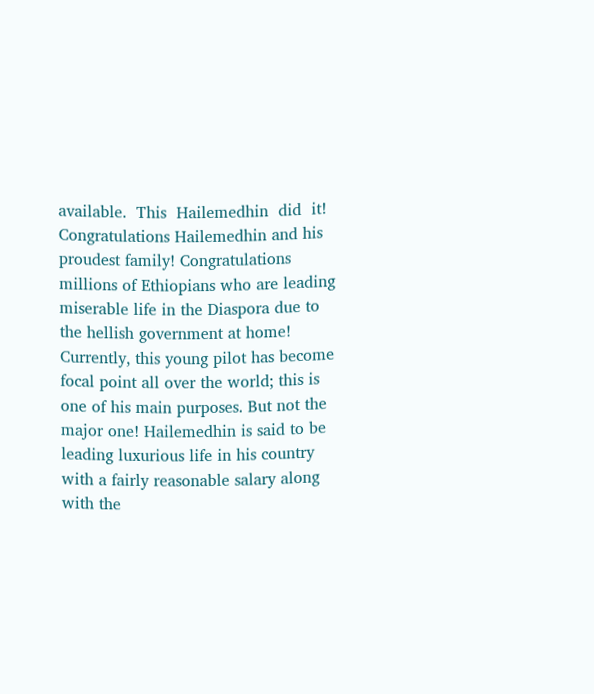available.  This  Hailemedhin  did  it!  Congratulations Hailemedhin and his proudest family! Congratulations millions of Ethiopians who are leading miserable life in the Diaspora due to the hellish government at home! Currently, this young pilot has become focal point all over the world; this is one of his main purposes. But not the major one! Hailemedhin is said to be leading luxurious life in his country with a fairly reasonable salary along with the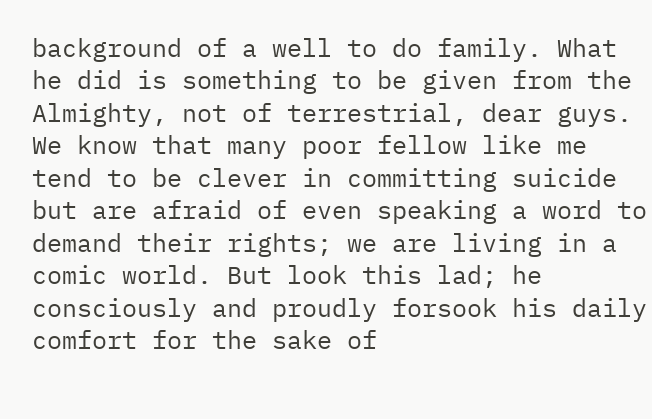background of a well to do family. What he did is something to be given from the Almighty, not of terrestrial, dear guys. We know that many poor fellow like me tend to be clever in committing suicide but are afraid of even speaking a word to demand their rights; we are living in a comic world. But look this lad; he consciously and proudly forsook his daily comfort for the sake of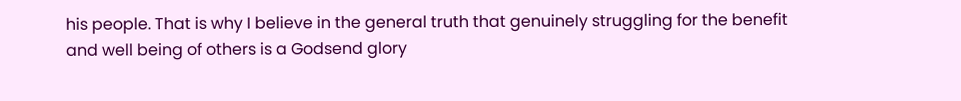his people. That is why I believe in the general truth that genuinely struggling for the benefit and well being of others is a Godsend glory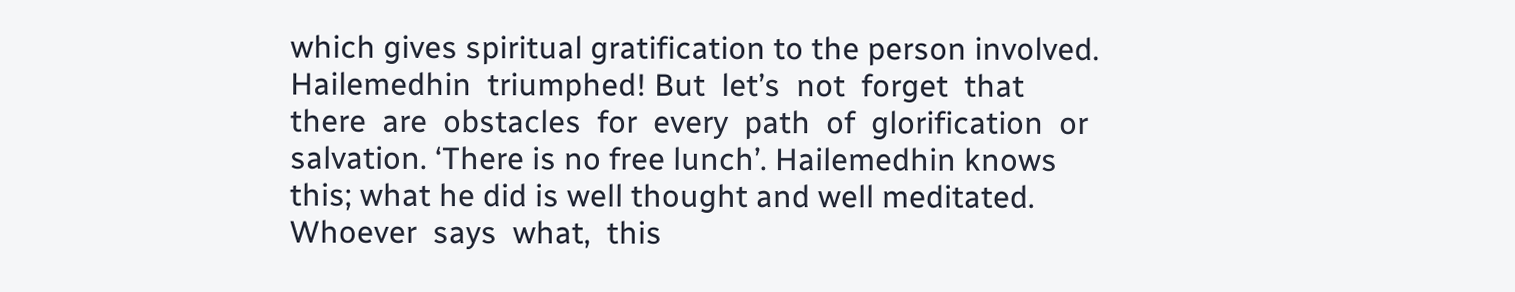which gives spiritual gratification to the person involved. Hailemedhin  triumphed! But  let’s  not  forget  that  there  are  obstacles  for  every  path  of  glorification  or salvation. ‘There is no free lunch’. Hailemedhin knows this; what he did is well thought and well meditated.
Whoever  says  what,  this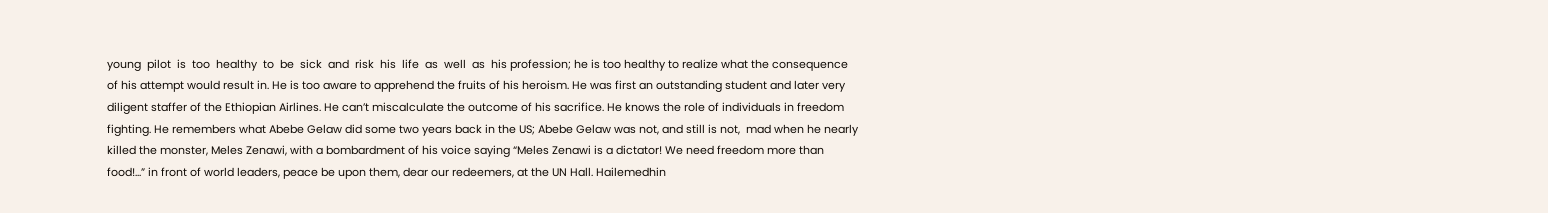young  pilot  is  too  healthy  to  be  sick  and  risk  his  life  as  well  as  his profession; he is too healthy to realize what the consequence of his attempt would result in. He is too aware to apprehend the fruits of his heroism. He was first an outstanding student and later very diligent staffer of the Ethiopian Airlines. He can’t miscalculate the outcome of his sacrifice. He knows the role of individuals in freedom fighting. He remembers what Abebe Gelaw did some two years back in the US; Abebe Gelaw was not, and still is not,  mad when he nearly killed the monster, Meles Zenawi, with a bombardment of his voice saying “Meles Zenawi is a dictator! We need freedom more than food!...” in front of world leaders, peace be upon them, dear our redeemers, at the UN Hall. Hailemedhin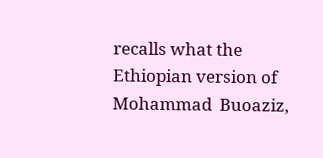recalls what the Ethiopian version of Mohammad  Buoaziz,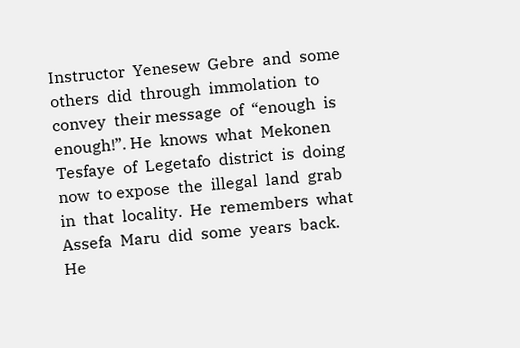Instructor  Yenesew  Gebre  and  some  others  did  through  immolation  to  convey  their message  of  “enough  is  enough!”. He  knows  what  Mekonen  Tesfaye  of  Legetafo  district  is  doing  now  to expose  the  illegal  land  grab  in  that  locality.  He  remembers  what  Assefa  Maru  did  some  years  back.  He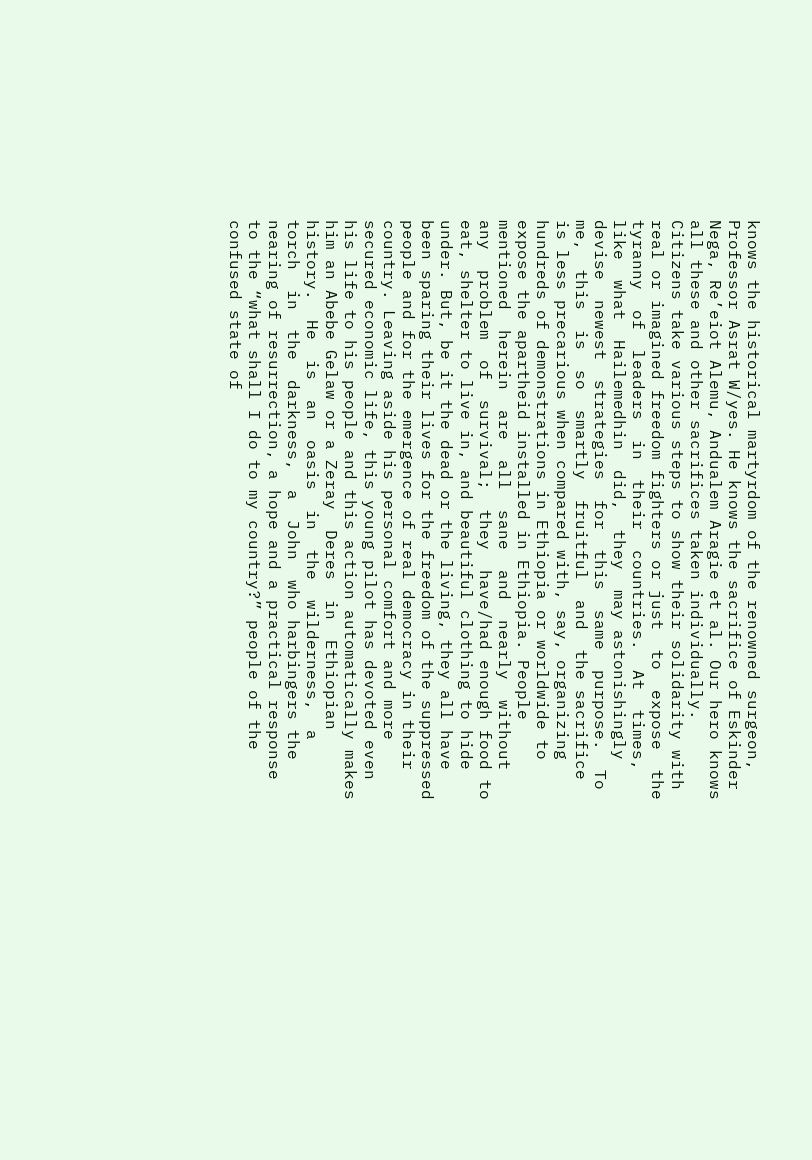knows the historical martyrdom of the renowned surgeon, Professor Asrat W/yes. He knows the sacrifice of Eskinder Nega, Re’eiot Alemu, Andualem Aragie et al. Our hero knows all these and other sacrifices taken individually. Citizens take various steps to show their solidarity with  real or imagined freedom fighters or just  to  expose  the  tyranny  of  leaders  in  their  countries.  At  times,  like  what  Hailemedhin  did,  they  may astonishingly  devise  newest  strategies  for  this  same  purpose.  To  me,  this  is  so  smartly  fruitful  and  the sacrifice is less precarious when compared with, say, organizing hundreds of demonstrations in Ethiopia or worldwide to expose the apartheid installed in Ethiopia. People  mentioned  herein  are  all  sane  and  nearly  without  any  problem  of  survival;  they  have/had enough food to eat, shelter to live in, and beautiful clothing to hide under. But, be it the dead or the living, they all have been sparing their lives for the freedom of the suppressed people and for the emergence of real democracy in their country. Leaving aside his personal comfort and more secured economic life, this young pilot has devoted even his life to his people and this action automatically makes him an Abebe Gelaw or a Zeray  Deres  in  Ethiopian  history.  He  is  an  oasis  in  the  wilderness,  a  torch  in  the  darkness,  a  John  who harbingers the nearing of resurrection, a hope and a practical response to the “what shall I do to my country?” people of the confused state of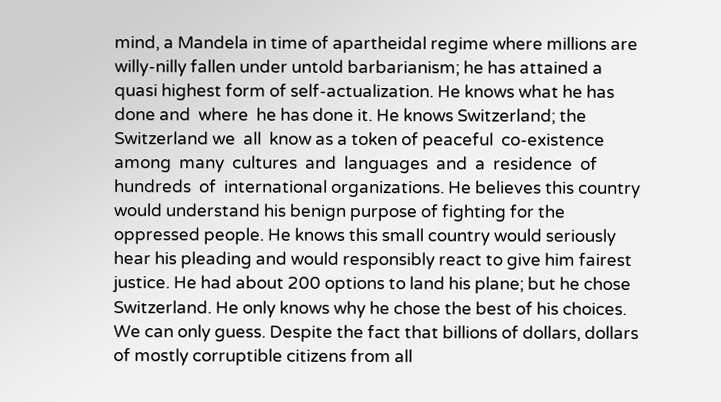mind, a Mandela in time of apartheidal regime where millions are willy-nilly fallen under untold barbarianism; he has attained a quasi highest form of self-actualization. He knows what he has done and  where  he has done it. He knows Switzerland; the Switzerland we  all  know as a token of peaceful  co-existence  among  many  cultures  and  languages  and  a  residence  of  hundreds  of  international organizations. He believes this country would understand his benign purpose of fighting for the oppressed people. He knows this small country would seriously hear his pleading and would responsibly react to give him fairest justice. He had about 200 options to land his plane; but he chose Switzerland. He only knows why he chose the best of his choices. We can only guess. Despite the fact that billions of dollars, dollars of mostly corruptible citizens from all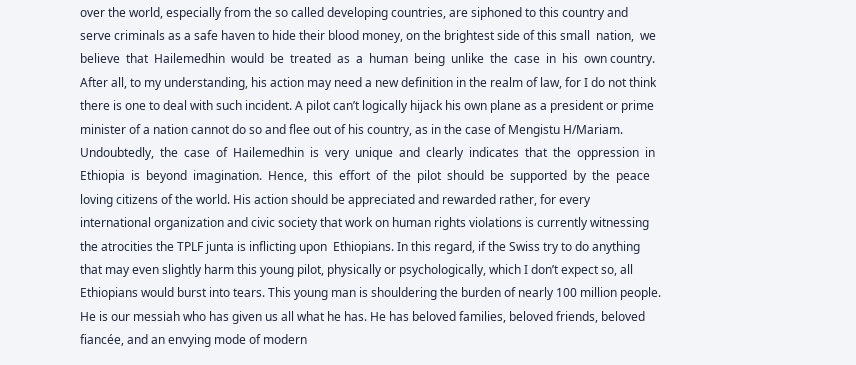over the world, especially from the so called developing countries, are siphoned to this country and serve criminals as a safe haven to hide their blood money, on the brightest side of this small  nation,  we  believe  that  Hailemedhin  would  be  treated  as  a  human  being  unlike  the  case  in  his  own country. After all, to my understanding, his action may need a new definition in the realm of law, for I do not think there is one to deal with such incident. A pilot can’t logically hijack his own plane as a president or prime minister of a nation cannot do so and flee out of his country, as in the case of Mengistu H/Mariam.
Undoubtedly,  the  case  of  Hailemedhin  is  very  unique  and  clearly  indicates  that  the  oppression  in Ethiopia  is  beyond  imagination.  Hence,  this  effort  of  the  pilot  should  be  supported  by  the  peace  loving citizens of the world. His action should be appreciated and rewarded rather, for every international organization and civic society that work on human rights violations is currently witnessing the atrocities the TPLF junta is inflicting upon  Ethiopians. In this regard, if the Swiss try to do anything that may even slightly harm this young pilot, physically or psychologically, which I don’t expect so, all Ethiopians would burst into tears. This young man is shouldering the burden of nearly 100 million people. He is our messiah who has given us all what he has. He has beloved families, beloved friends, beloved fiancée, and an envying mode of modern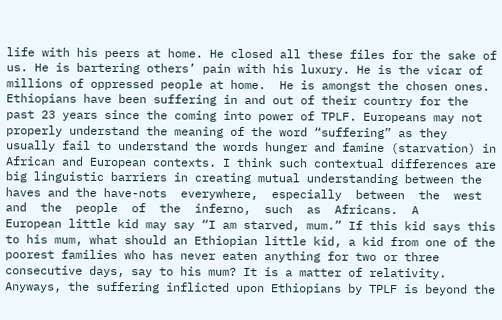life with his peers at home. He closed all these files for the sake of us. He is bartering others’ pain with his luxury. He is the vicar of millions of oppressed people at home.  He is amongst the chosen ones.
Ethiopians have been suffering in and out of their country for the past 23 years since the coming into power of TPLF. Europeans may not properly understand the meaning of the word “suffering” as they usually fail to understand the words hunger and famine (starvation) in African and European contexts. I think such contextual differences are big linguistic barriers in creating mutual understanding between the haves and the have-nots  everywhere,  especially  between  the  west  and  the  people  of  the  inferno,  such  as  Africans.  A
European little kid may say “I am starved, mum.” If this kid says this to his mum, what should an Ethiopian little kid, a kid from one of the poorest families who has never eaten anything for two or three consecutive days, say to his mum? It is a matter of relativity. Anyways, the suffering inflicted upon Ethiopians by TPLF is beyond the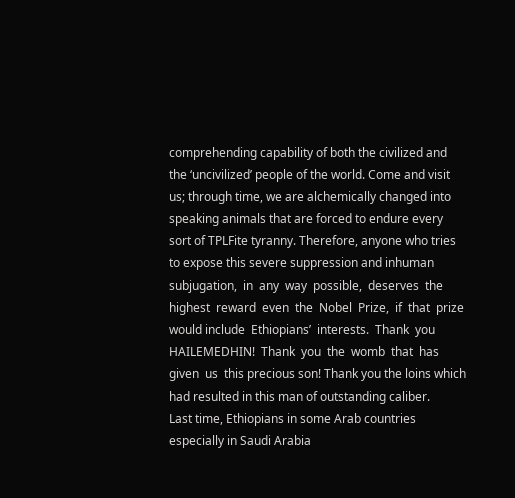comprehending capability of both the civilized and the ‘uncivilized’ people of the world. Come and visit us; through time, we are alchemically changed into speaking animals that are forced to endure every sort of TPLFite tyranny. Therefore, anyone who tries to expose this severe suppression and inhuman
subjugation,  in  any  way  possible,  deserves  the  highest  reward  even  the  Nobel  Prize,  if  that  prize  would include  Ethiopians’  interests.  Thank  you  HAILEMEDHIN!  Thank  you  the  womb  that  has  given  us  this precious son! Thank you the loins which had resulted in this man of outstanding caliber.
Last time, Ethiopians in some Arab countries especially in Saudi Arabia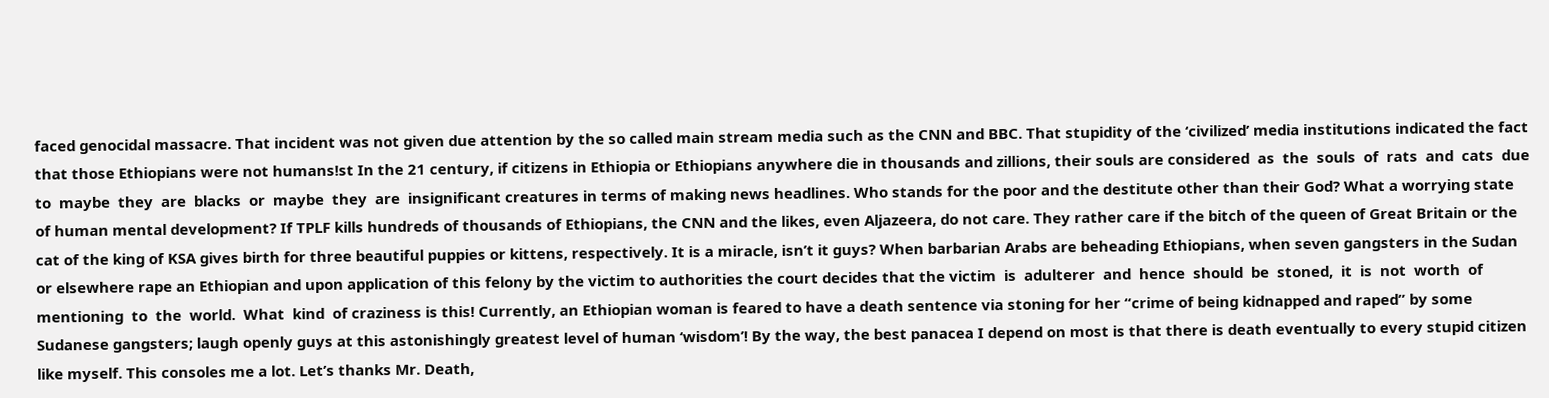faced genocidal massacre. That incident was not given due attention by the so called main stream media such as the CNN and BBC. That stupidity of the ‘civilized’ media institutions indicated the fact that those Ethiopians were not humans!st In the 21 century, if citizens in Ethiopia or Ethiopians anywhere die in thousands and zillions, their souls are considered  as  the  souls  of  rats  and  cats  due  to  maybe  they  are  blacks  or  maybe  they  are  insignificant creatures in terms of making news headlines. Who stands for the poor and the destitute other than their God? What a worrying state of human mental development? If TPLF kills hundreds of thousands of Ethiopians, the CNN and the likes, even Aljazeera, do not care. They rather care if the bitch of the queen of Great Britain or the cat of the king of KSA gives birth for three beautiful puppies or kittens, respectively. It is a miracle, isn’t it guys? When barbarian Arabs are beheading Ethiopians, when seven gangsters in the Sudan or elsewhere rape an Ethiopian and upon application of this felony by the victim to authorities the court decides that the victim  is  adulterer  and  hence  should  be  stoned,  it  is  not  worth  of  mentioning  to  the  world.  What  kind  of craziness is this! Currently, an Ethiopian woman is feared to have a death sentence via stoning for her “crime of being kidnapped and raped” by some Sudanese gangsters; laugh openly guys at this astonishingly greatest level of human ‘wisdom’! By the way, the best panacea I depend on most is that there is death eventually to every stupid citizen like myself. This consoles me a lot. Let’s thanks Mr. Death,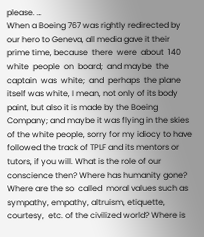please. …
When a Boeing 767 was rightly redirected by our hero to Geneva, all media gave it their prime time, because  there  were  about  140  white  people  on  board;  and maybe  the  captain  was  white;  and  perhaps  the plane itself was white, I mean, not only of its body paint, but also it is made by the Boeing Company; and maybe it was flying in the skies of the white people, sorry for my idiocy to have followed the track of TPLF and its mentors or tutors, if you will. What is the role of our conscience then? Where has humanity gone? Where are the so  called  moral values such as sympathy, empathy, altruism, etiquette, courtesy,  etc. of the civilized world? Where is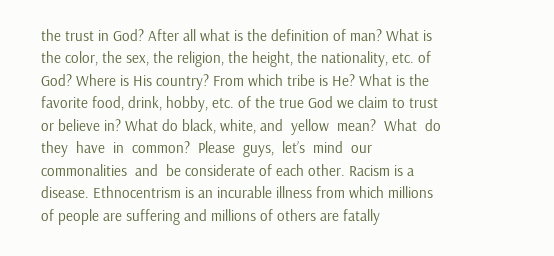the trust in God? After all what is the definition of man? What is the color, the sex, the religion, the height, the nationality, etc. of God? Where is His country? From which tribe is He? What is the favorite food, drink, hobby, etc. of the true God we claim to trust or believe in? What do black, white, and  yellow  mean?  What  do  they  have  in  common?  Please  guys,  let’s  mind  our  commonalities  and  be considerate of each other. Racism is a disease. Ethnocentrism is an incurable illness from which millions of people are suffering and millions of others are fatally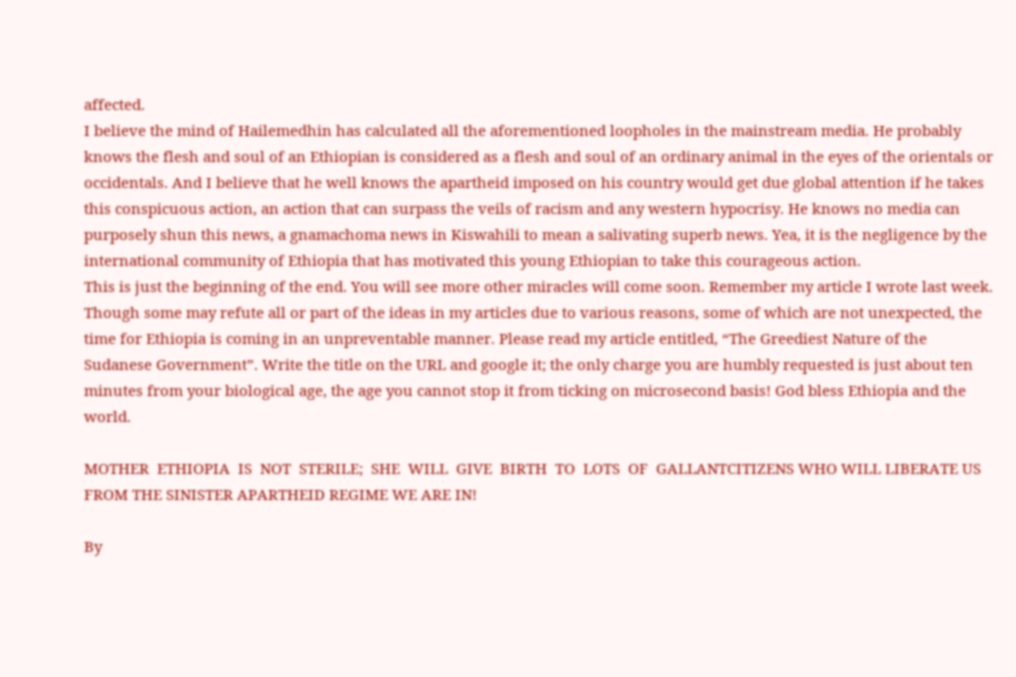affected.
I believe the mind of Hailemedhin has calculated all the aforementioned loopholes in the mainstream media. He probably knows the flesh and soul of an Ethiopian is considered as a flesh and soul of an ordinary animal in the eyes of the orientals or occidentals. And I believe that he well knows the apartheid imposed on his country would get due global attention if he takes this conspicuous action, an action that can surpass the veils of racism and any western hypocrisy. He knows no media can purposely shun this news, a gnamachoma news in Kiswahili to mean a salivating superb news. Yea, it is the negligence by the international community of Ethiopia that has motivated this young Ethiopian to take this courageous action.
This is just the beginning of the end. You will see more other miracles will come soon. Remember my article I wrote last week. Though some may refute all or part of the ideas in my articles due to various reasons, some of which are not unexpected, the time for Ethiopia is coming in an unpreventable manner. Please read my article entitled, “The Greediest Nature of the Sudanese Government”. Write the title on the URL and google it; the only charge you are humbly requested is just about ten minutes from your biological age, the age you cannot stop it from ticking on microsecond basis! God bless Ethiopia and the world.

MOTHER  ETHIOPIA  IS  NOT  STERILE;  SHE  WILL  GIVE  BIRTH  TO  LOTS  OF  GALLANTCITIZENS WHO WILL LIBERATE US FROM THE SINISTER APARTHEID REGIME WE ARE IN!

By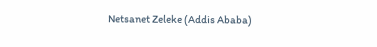Netsanet Zeleke (Addis Ababa)